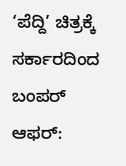‘ಪೆದ್ದಿ’ ಚಿತ್ರಕ್ಕೆ ಸರ್ಕಾರದಿಂದ ಬಂಪರ್ ಆಫರ್: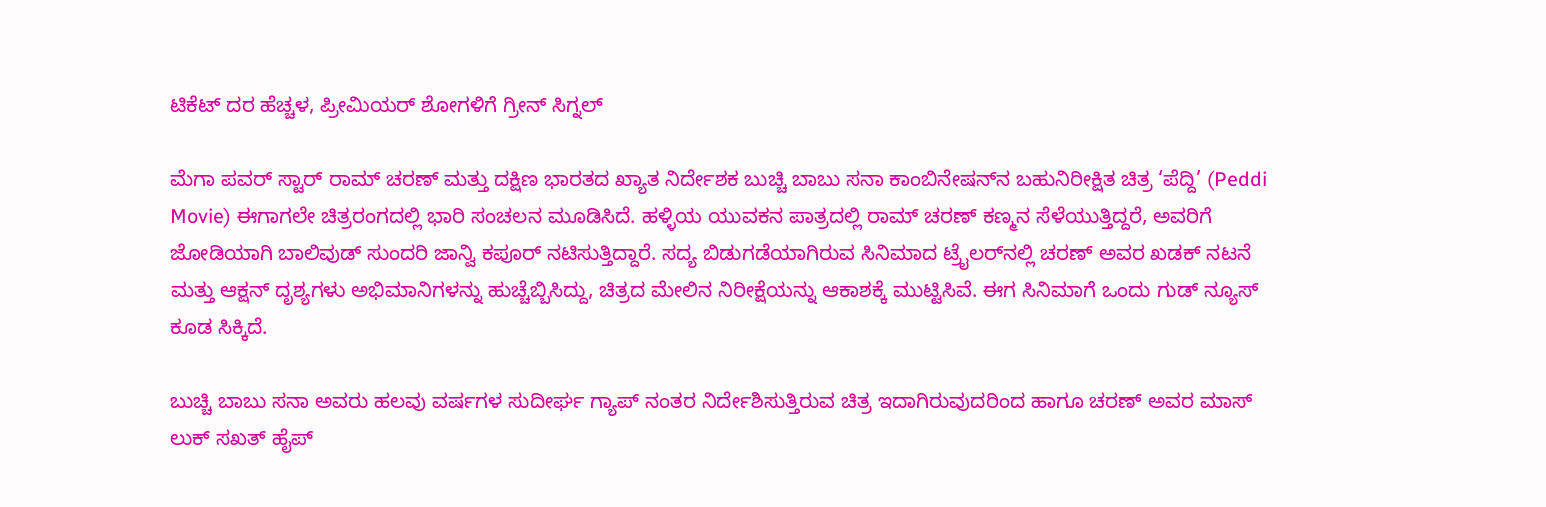ಟಿಕೆಟ್ ದರ ಹೆಚ್ಚಳ, ಪ್ರೀಮಿಯರ್ ಶೋಗಳಿಗೆ ಗ್ರೀನ್ ಸಿಗ್ನಲ್

ಮೆಗಾ ಪವರ್ ಸ್ಟಾರ್ ರಾಮ್ ಚರಣ್ ಮತ್ತು ದಕ್ಷಿಣ ಭಾರತದ ಖ್ಯಾತ ನಿರ್ದೇಶಕ ಬುಚ್ಚಿ ಬಾಬು ಸನಾ ಕಾಂಬಿನೇಷನ್‌ನ ಬಹುನಿರೀಕ್ಷಿತ ಚಿತ್ರ ‘ಪೆದ್ದಿ’ (Peddi Movie) ಈಗಾಗಲೇ ಚಿತ್ರರಂಗದಲ್ಲಿ ಭಾರಿ ಸಂಚಲನ ಮೂಡಿಸಿದೆ. ಹಳ್ಳಿಯ ಯುವಕನ ಪಾತ್ರದಲ್ಲಿ ರಾಮ್ ಚರಣ್ ಕಣ್ಮನ ಸೆಳೆಯುತ್ತಿದ್ದರೆ, ಅವರಿಗೆ ಜೋಡಿಯಾಗಿ ಬಾಲಿವುಡ್ ಸುಂದರಿ ಜಾನ್ವಿ ಕಪೂರ್ ನಟಿಸುತ್ತಿದ್ದಾರೆ. ಸದ್ಯ ಬಿಡುಗಡೆಯಾಗಿರುವ ಸಿನಿಮಾದ ಟ್ರೈಲರ್‌ನಲ್ಲಿ ಚರಣ್ ಅವರ ಖಡಕ್ ನಟನೆ ಮತ್ತು ಆಕ್ಷನ್ ದೃಶ್ಯಗಳು ಅಭಿಮಾನಿಗಳನ್ನು ಹುಚ್ಚೆಬ್ಬಿಸಿದ್ದು, ಚಿತ್ರದ ಮೇಲಿನ ನಿರೀಕ್ಷೆಯನ್ನು ಆಕಾಶಕ್ಕೆ ಮುಟ್ಟಿಸಿವೆ. ಈಗ ಸಿನಿಮಾಗೆ ಒಂದು ಗುಡ್ ನ್ಯೂಸ್ ಕೂಡ ಸಿಕ್ಕಿದೆ.

ಬುಚ್ಚಿ ಬಾಬು ಸನಾ ಅವರು ಹಲವು ವರ್ಷಗಳ ಸುದೀರ್ಘ ಗ್ಯಾಪ್ ನಂತರ ನಿರ್ದೇಶಿಸುತ್ತಿರುವ ಚಿತ್ರ ಇದಾಗಿರುವುದರಿಂದ ಹಾಗೂ ಚರಣ್ ಅವರ ಮಾಸ್ ಲುಕ್ ಸಖತ್ ಹೈಪ್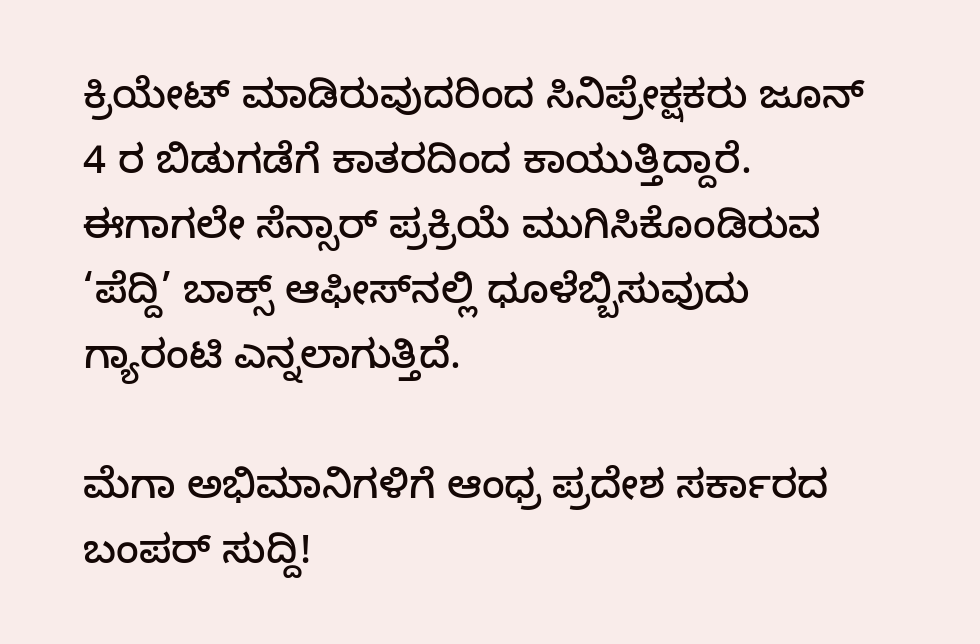ಕ್ರಿಯೇಟ್ ಮಾಡಿರುವುದರಿಂದ ಸಿನಿಪ್ರೇಕ್ಷಕರು ಜೂನ್ 4 ರ ಬಿಡುಗಡೆಗೆ ಕಾತರದಿಂದ ಕಾಯುತ್ತಿದ್ದಾರೆ. ಈಗಾಗಲೇ ಸೆನ್ಸಾರ್ ಪ್ರಕ್ರಿಯೆ ಮುಗಿಸಿಕೊಂಡಿರುವ ‘ಪೆದ್ದಿ’ ಬಾಕ್ಸ್ ಆಫೀಸ್‌ನಲ್ಲಿ ಧೂಳೆಬ್ಬಿಸುವುದು ಗ್ಯಾರಂಟಿ ಎನ್ನಲಾಗುತ್ತಿದೆ.

ಮೆಗಾ ಅಭಿಮಾನಿಗಳಿಗೆ ಆಂಧ್ರ ಪ್ರದೇಶ ಸರ್ಕಾರದ ಬಂಪರ್ ಸುದ್ದಿ!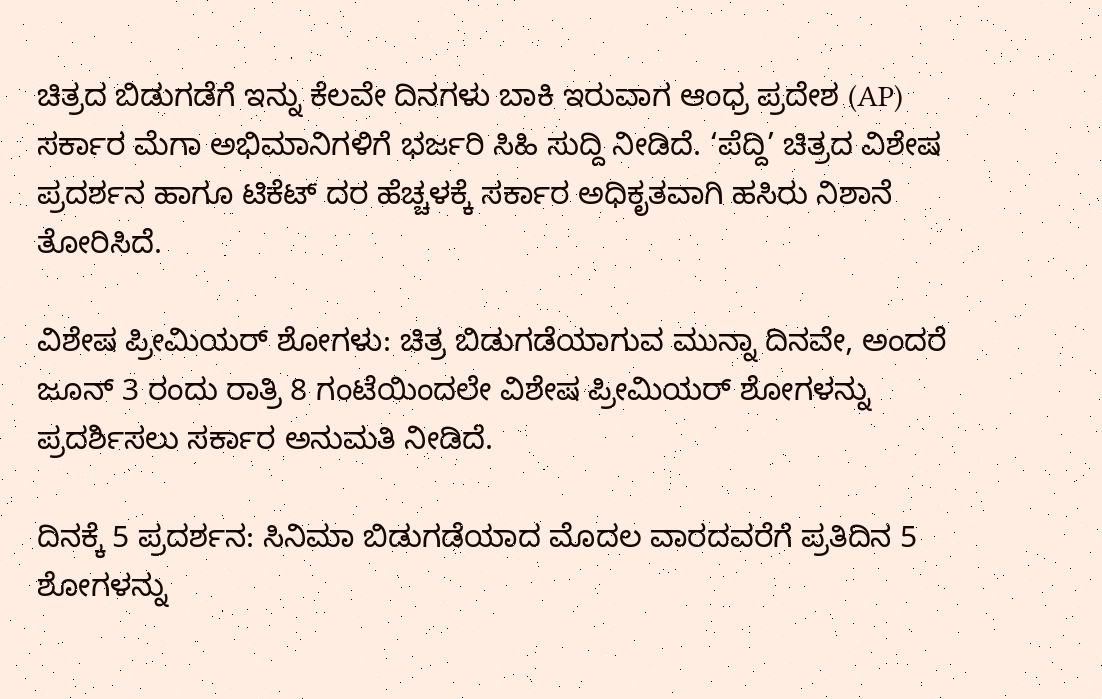ಚಿತ್ರದ ಬಿಡುಗಡೆಗೆ ಇನ್ನು ಕೆಲವೇ ದಿನಗಳು ಬಾಕಿ ಇರುವಾಗ ಆಂಧ್ರ ಪ್ರದೇಶ (AP) ಸರ್ಕಾರ ಮೆಗಾ ಅಭಿಮಾನಿಗಳಿಗೆ ಭರ್ಜರಿ ಸಿಹಿ ಸುದ್ದಿ ನೀಡಿದೆ. ‘ಪೆದ್ದಿ’ ಚಿತ್ರದ ವಿಶೇಷ ಪ್ರದರ್ಶನ ಹಾಗೂ ಟಿಕೆಟ್ ದರ ಹೆಚ್ಚಳಕ್ಕೆ ಸರ್ಕಾರ ಅಧಿಕೃತವಾಗಿ ಹಸಿರು ನಿಶಾನೆ ತೋರಿಸಿದೆ.

ವಿಶೇಷ ಪ್ರೀಮಿಯರ್ ಶೋಗಳು: ಚಿತ್ರ ಬಿಡುಗಡೆಯಾಗುವ ಮುನ್ನಾ ದಿನವೇ, ಅಂದರೆ ಜೂನ್ 3 ರಂದು ರಾತ್ರಿ 8 ಗಂಟೆಯಿಂದಲೇ ವಿಶೇಷ ಪ್ರೀಮಿಯರ್ ಶೋಗಳನ್ನು ಪ್ರದರ್ಶಿಸಲು ಸರ್ಕಾರ ಅನುಮತಿ ನೀಡಿದೆ.

ದಿನಕ್ಕೆ 5 ಪ್ರದರ್ಶನ: ಸಿನಿಮಾ ಬಿಡುಗಡೆಯಾದ ಮೊದಲ ವಾರದವರೆಗೆ ಪ್ರತಿದಿನ 5 ಶೋಗಳನ್ನು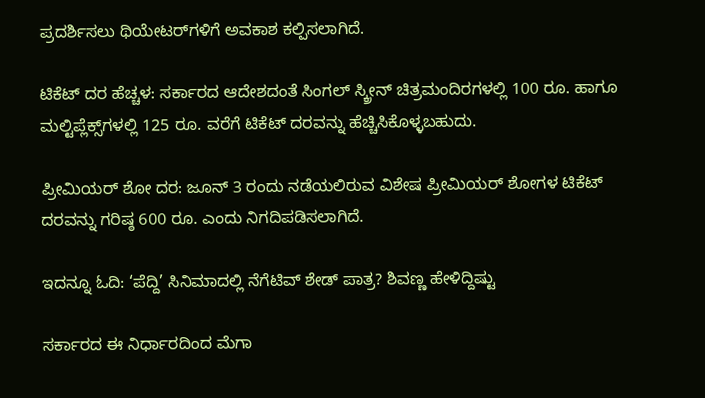ಪ್ರದರ್ಶಿಸಲು ಥಿಯೇಟರ್‌ಗಳಿಗೆ ಅವಕಾಶ ಕಲ್ಪಿಸಲಾಗಿದೆ.

ಟಿಕೆಟ್ ದರ ಹೆಚ್ಚಳ: ಸರ್ಕಾರದ ಆದೇಶದಂತೆ ಸಿಂಗಲ್ ಸ್ಕ್ರೀನ್ ಚಿತ್ರಮಂದಿರಗಳಲ್ಲಿ 100 ರೂ. ಹಾಗೂ ಮಲ್ಟಿಪ್ಲೆಕ್ಸ್‌ಗಳಲ್ಲಿ 125 ರೂ. ವರೆಗೆ ಟಿಕೆಟ್ ದರವನ್ನು ಹೆಚ್ಚಿಸಿಕೊಳ್ಳಬಹುದು.

ಪ್ರೀಮಿಯರ್ ಶೋ ದರ: ಜೂನ್ 3 ರಂದು ನಡೆಯಲಿರುವ ವಿಶೇಷ ಪ್ರೀಮಿಯರ್ ಶೋಗಳ ಟಿಕೆಟ್ ದರವನ್ನು ಗರಿಷ್ಠ 600 ರೂ. ಎಂದು ನಿಗದಿಪಡಿಸಲಾಗಿದೆ.

ಇದನ್ನೂ ಓದಿ: ‘ಪೆದ್ದಿ’ ಸಿನಿಮಾದಲ್ಲಿ ನೆಗೆಟಿವ್ ಶೇಡ್ ಪಾತ್ರ? ಶಿವಣ್ಣ ಹೇಳಿದ್ದಿಷ್ಟು

ಸರ್ಕಾರದ ಈ ನಿರ್ಧಾರದಿಂದ ಮೆಗಾ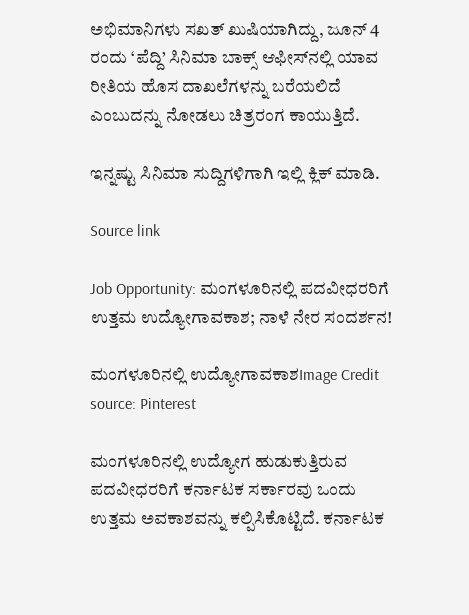ಅಭಿಮಾನಿಗಳು ಸಖತ್ ಖುಷಿಯಾಗಿದ್ದು, ಜೂನ್ 4 ರಂದು ‘ಪೆದ್ದಿ’ ಸಿನಿಮಾ ಬಾಕ್ಸ್ ಆಫೀಸ್‌ನಲ್ಲಿ ಯಾವ ರೀತಿಯ ಹೊಸ ದಾಖಲೆಗಳನ್ನು ಬರೆಯಲಿದೆ ಎಂಬುದನ್ನು ನೋಡಲು ಚಿತ್ರರಂಗ ಕಾಯುತ್ತಿದೆ.

ಇನ್ನಷ್ಟು ಸಿನಿಮಾ ಸುದ್ದಿಗಳಿಗಾಗಿ ಇಲ್ಲಿ ಕ್ಲಿಕ್ ಮಾಡಿ.

Source link

Job Opportunity: ಮಂಗಳೂರಿನಲ್ಲಿ ಪದವೀಧರರಿಗೆ ಉತ್ತಮ ಉದ್ಯೋಗಾವಕಾಶ; ನಾಳೆ ನೇರ ಸಂದರ್ಶನ!

ಮಂಗಳೂರಿನಲ್ಲಿ ಉದ್ಯೋಗಾವಕಾಶImage Credit source: Pinterest

ಮಂಗಳೂರಿನಲ್ಲಿ ಉದ್ಯೋಗ ಹುಡುಕುತ್ತಿರುವ ಪದವೀಧರರಿಗೆ ಕರ್ನಾಟಕ ಸರ್ಕಾರವು ಒಂದು ಉತ್ತಮ ಅವಕಾಶವನ್ನು ಕಲ್ಪಿಸಿಕೊಟ್ಟಿದೆ. ಕರ್ನಾಟಕ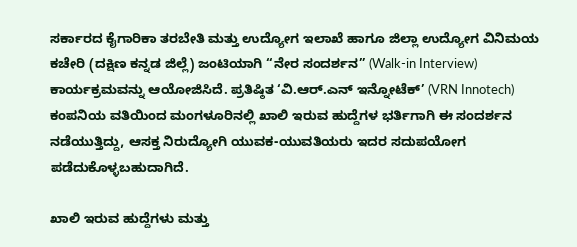ಸರ್ಕಾರದ ಕೈಗಾರಿಕಾ ತರಬೇತಿ ಮತ್ತು ಉದ್ಯೋಗ ಇಲಾಖೆ ಹಾಗೂ ಜಿಲ್ಲಾ ಉದ್ಯೋಗ ವಿನಿಮಯ ಕಚೇರಿ (ದಕ್ಷಿಣ ಕನ್ನಡ ಜಿಲ್ಲೆ) ಜಂಟಿಯಾಗಿ “ನೇರ ಸಂದರ್ಶನ” (Walk-in Interview) ಕಾರ್ಯಕ್ರಮವನ್ನು ಆಯೋಜಿಸಿದೆ. ಪ್ರತಿಷ್ಠಿತ ‘ವಿ.ಆರ್.ಎನ್ ಇನ್ನೋಟೆಕ್’ (VRN Innotech) ಕಂಪನಿಯ ವತಿಯಿಂದ ಮಂಗಳೂರಿನಲ್ಲಿ ಖಾಲಿ ಇರುವ ಹುದ್ದೆಗಳ ಭರ್ತಿಗಾಗಿ ಈ ಸಂದರ್ಶನ ನಡೆಯುತ್ತಿದ್ದು, ಆಸಕ್ತ ನಿರುದ್ಯೋಗಿ ಯುವಕ-ಯುವತಿಯರು ಇದರ ಸದುಪಯೋಗ ಪಡೆದುಕೊಳ್ಳಬಹುದಾಗಿದೆ.

ಖಾಲಿ ಇರುವ ಹುದ್ದೆಗಳು ಮತ್ತು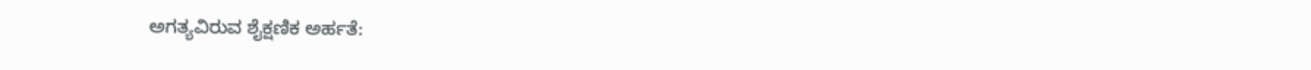ಅಗತ್ಯವಿರುವ ಶೈಕ್ಷಣಿಕ ಅರ್ಹತೆ: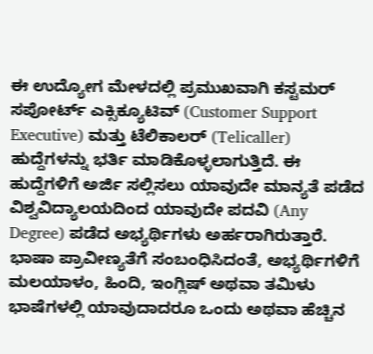ಈ ಉದ್ಯೋಗ ಮೇಳದಲ್ಲಿ ಪ್ರಮುಖವಾಗಿ ಕಸ್ಟಮರ್ ಸಪೋರ್ಟ್ ಎಕ್ಸಿಕ್ಯೂಟಿವ್ (Customer Support Executive) ಮತ್ತು ಟೆಲಿಕಾಲರ್ (Telicaller) ಹುದ್ದೆಗಳನ್ನು ಭರ್ತಿ ಮಾಡಿಕೊಳ್ಳಲಾಗುತ್ತಿದೆ. ಈ ಹುದ್ದೆಗಳಿಗೆ ಅರ್ಜಿ ಸಲ್ಲಿಸಲು ಯಾವುದೇ ಮಾನ್ಯತೆ ಪಡೆದ ವಿಶ್ವವಿದ್ಯಾಲಯದಿಂದ ಯಾವುದೇ ಪದವಿ (Any Degree) ಪಡೆದ ಅಭ್ಯರ್ಥಿಗಳು ಅರ್ಹರಾಗಿರುತ್ತಾರೆ. ಭಾಷಾ ಪ್ರಾವೀಣ್ಯತೆಗೆ ಸಂಬಂಧಿಸಿದಂತೆ, ಅಭ್ಯರ್ಥಿಗಳಿಗೆ ಮಲಯಾಳಂ, ಹಿಂದಿ, ಇಂಗ್ಲಿಷ್ ಅಥವಾ ತಮಿಳು ಭಾಷೆಗಳಲ್ಲಿ ಯಾವುದಾದರೂ ಒಂದು ಅಥವಾ ಹೆಚ್ಚಿನ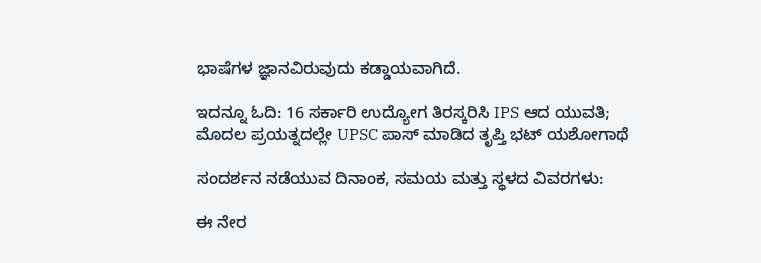ಭಾಷೆಗಳ ಜ್ಞಾನವಿರುವುದು ಕಡ್ಡಾಯವಾಗಿದೆ.

ಇದನ್ನೂ ಓದಿ: 16 ಸರ್ಕಾರಿ ಉದ್ಯೋಗ ತಿರಸ್ಕರಿಸಿ IPS ಆದ ಯುವತಿ; ಮೊದಲ ಪ್ರಯತ್ನದಲ್ಲೇ UPSC ಪಾಸ್ ಮಾಡಿದ ತೃಪ್ತಿ ಭಟ್ ಯಶೋಗಾಥೆ

ಸಂದರ್ಶನ ನಡೆಯುವ ದಿನಾಂಕ, ಸಮಯ ಮತ್ತು ಸ್ಥಳದ ವಿವರಗಳು:

ಈ ನೇರ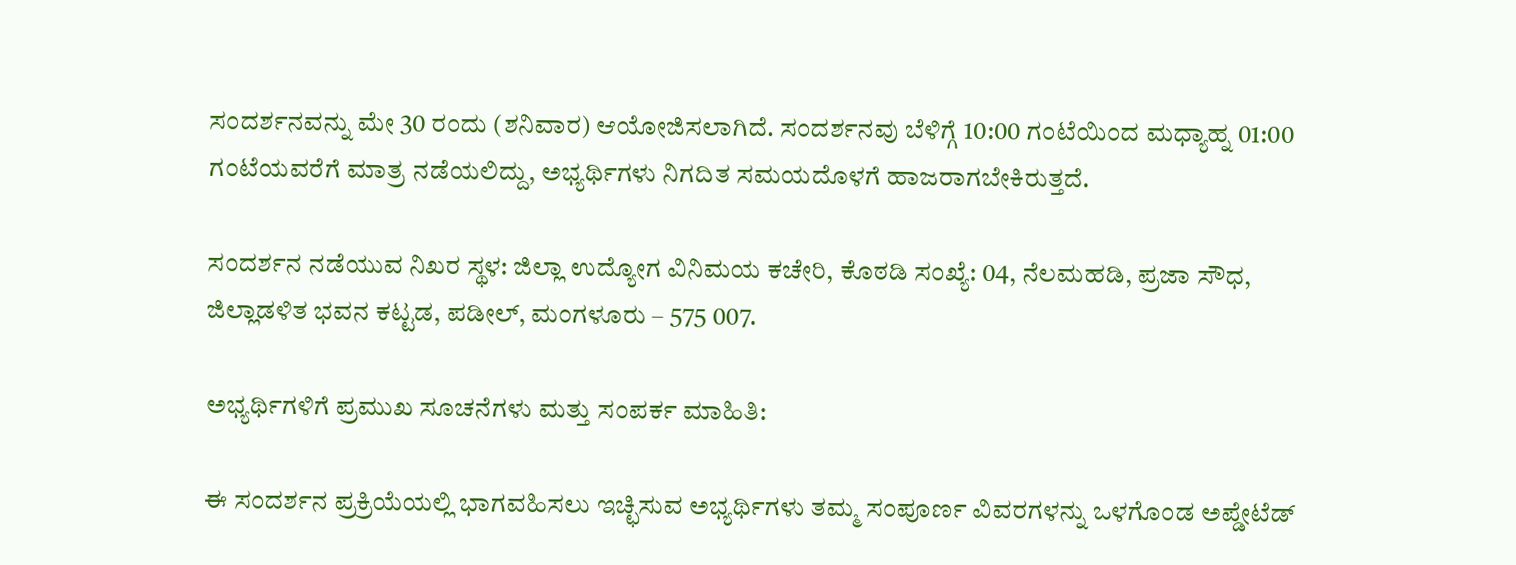ಸಂದರ್ಶನವನ್ನು ಮೇ 30 ರಂದು (ಶನಿವಾರ) ಆಯೋಜಿಸಲಾಗಿದೆ. ಸಂದರ್ಶನವು ಬೆಳಿಗ್ಗೆ 10:00 ಗಂಟೆಯಿಂದ ಮಧ್ಯಾಹ್ನ 01:00 ಗಂಟೆಯವರೆಗೆ ಮಾತ್ರ ನಡೆಯಲಿದ್ದು, ಅಭ್ಯರ್ಥಿಗಳು ನಿಗದಿತ ಸಮಯದೊಳಗೆ ಹಾಜರಾಗಬೇಕಿರುತ್ತದೆ.

ಸಂದರ್ಶನ ನಡೆಯುವ ನಿಖರ ಸ್ಥಳ: ಜಿಲ್ಲಾ ಉದ್ಯೋಗ ವಿನಿಮಯ ಕಚೇರಿ, ಕೊಠಡಿ ಸಂಖ್ಯೆ: 04, ನೆಲಮಹಡಿ, ಪ್ರಜಾ ಸೌಧ, ಜಿಲ್ಲಾಡಳಿತ ಭವನ ಕಟ್ಟಡ, ಪಡೀಲ್, ಮಂಗಳೂರು – 575 007.

ಅಭ್ಯರ್ಥಿಗಳಿಗೆ ಪ್ರಮುಖ ಸೂಚನೆಗಳು ಮತ್ತು ಸಂಪರ್ಕ ಮಾಹಿತಿ:

ಈ ಸಂದರ್ಶನ ಪ್ರಕ್ರಿಯೆಯಲ್ಲಿ ಭಾಗವಹಿಸಲು ಇಚ್ಛಿಸುವ ಅಭ್ಯರ್ಥಿಗಳು ತಮ್ಮ ಸಂಪೂರ್ಣ ವಿವರಗಳನ್ನು ಒಳಗೊಂಡ ಅಪ್ಡೇಟೆಡ್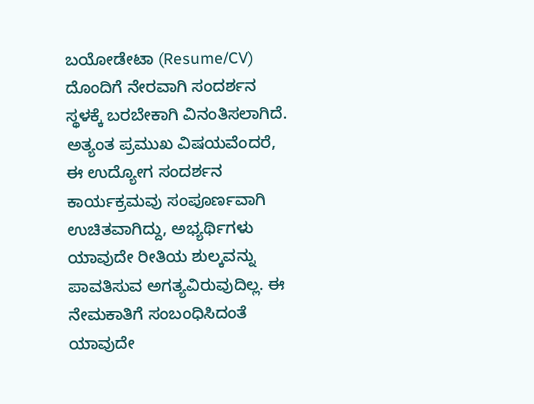ಬಯೋಡೇಟಾ (Resume/CV) ದೊಂದಿಗೆ ನೇರವಾಗಿ ಸಂದರ್ಶನ ಸ್ಥಳಕ್ಕೆ ಬರಬೇಕಾಗಿ ವಿನಂತಿಸಲಾಗಿದೆ. ಅತ್ಯಂತ ಪ್ರಮುಖ ವಿಷಯವೆಂದರೆ, ಈ ಉದ್ಯೋಗ ಸಂದರ್ಶನ ಕಾರ್ಯಕ್ರಮವು ಸಂಪೂರ್ಣವಾಗಿ ಉಚಿತವಾಗಿದ್ದು, ಅಭ್ಯರ್ಥಿಗಳು ಯಾವುದೇ ರೀತಿಯ ಶುಲ್ಕವನ್ನು ಪಾವತಿಸುವ ಅಗತ್ಯವಿರುವುದಿಲ್ಲ. ಈ ನೇಮಕಾತಿಗೆ ಸಂಬಂಧಿಸಿದಂತೆ ಯಾವುದೇ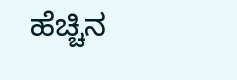ಹೆಚ್ಚಿನ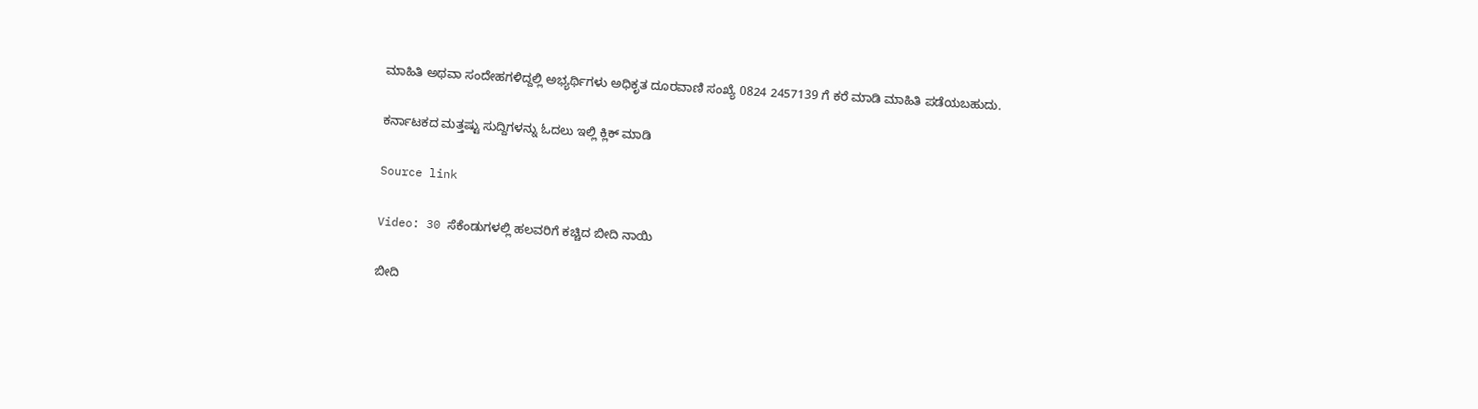ಮಾಹಿತಿ ಅಥವಾ ಸಂದೇಹಗಳಿದ್ದಲ್ಲಿ ಅಭ್ಯರ್ಥಿಗಳು ಅಧಿಕೃತ ದೂರವಾಣಿ ಸಂಖ್ಯೆ 0824 2457139 ಗೆ ಕರೆ ಮಾಡಿ ಮಾಹಿತಿ ಪಡೆಯಬಹುದು.

ಕರ್ನಾಟಕದ ಮತ್ತಷ್ಟು ಸುದ್ದಿಗಳನ್ನು ಓದಲು ಇಲ್ಲಿ ಕ್ಲಿಕ್ ಮಾಡಿ

Source link

Video: 30 ಸೆಕೆಂಡುಗಳಲ್ಲಿ ಹಲವರಿಗೆ ಕಚ್ಚಿದ ಬೀದಿ ನಾಯಿ

ಬೀದಿ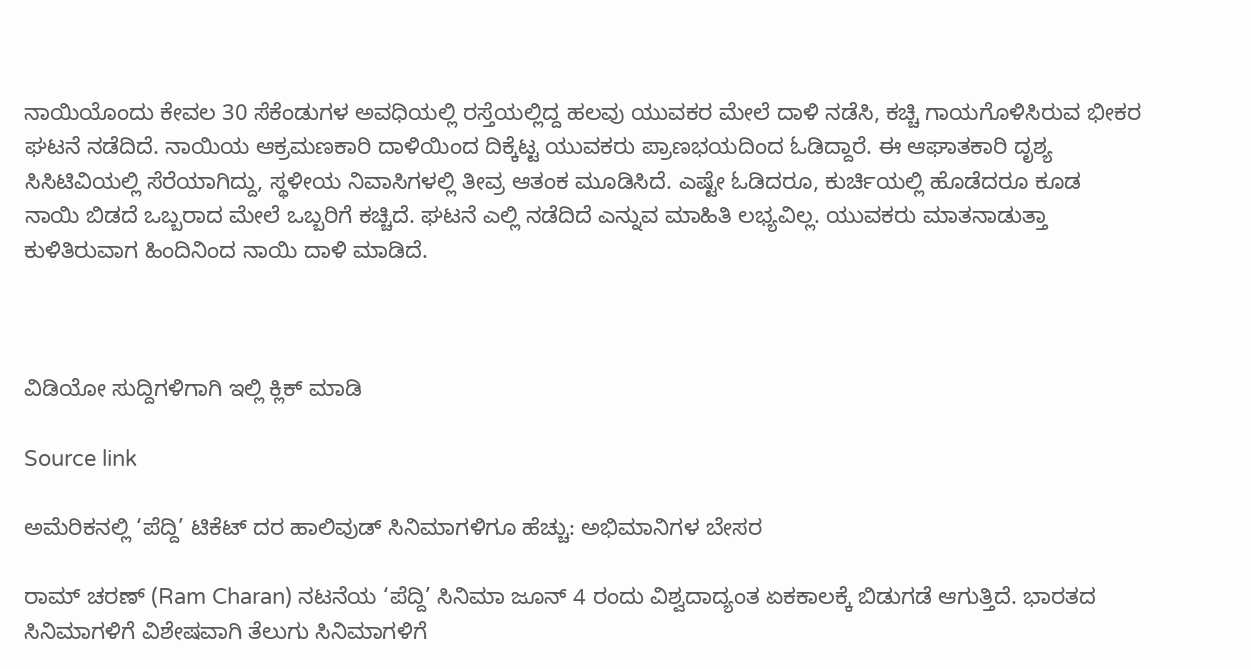ನಾಯಿಯೊಂದು ಕೇವಲ 30 ಸೆಕೆಂಡುಗಳ ಅವಧಿಯಲ್ಲಿ ರಸ್ತೆಯಲ್ಲಿದ್ದ ಹಲವು ಯುವಕರ ಮೇಲೆ ದಾಳಿ ನಡೆಸಿ, ಕಚ್ಚಿ ಗಾಯಗೊಳಿಸಿರುವ ಭೀಕರ ಘಟನೆ ನಡೆದಿದೆ. ನಾಯಿಯ ಆಕ್ರಮಣಕಾರಿ ದಾಳಿಯಿಂದ ದಿಕ್ಕೆಟ್ಟ ಯುವಕರು ಪ್ರಾಣಭಯದಿಂದ ಓಡಿದ್ದಾರೆ. ಈ ಆಘಾತಕಾರಿ ದೃಶ್ಯ ಸಿಸಿಟಿವಿಯಲ್ಲಿ ಸೆರೆಯಾಗಿದ್ದು, ಸ್ಥಳೀಯ ನಿವಾಸಿಗಳಲ್ಲಿ ತೀವ್ರ ಆತಂಕ ಮೂಡಿಸಿದೆ. ಎಷ್ಟೇ ಓಡಿದರೂ, ಕುರ್ಚಿಯಲ್ಲಿ ಹೊಡೆದರೂ ಕೂಡ ನಾಯಿ ಬಿಡದೆ ಒಬ್ಬರಾದ ಮೇಲೆ ಒಬ್ಬರಿಗೆ ಕಚ್ಚಿದೆ. ಘಟನೆ ಎಲ್ಲಿ ನಡೆದಿದೆ ಎನ್ನುವ ಮಾಹಿತಿ ಲಭ್ಯವಿಲ್ಲ. ಯುವಕರು ಮಾತನಾಡುತ್ತಾ ಕುಳಿತಿರುವಾಗ ಹಿಂದಿನಿಂದ ನಾಯಿ ದಾಳಿ ಮಾಡಿದೆ.



ವಿಡಿಯೋ ಸುದ್ದಿಗಳಿಗಾಗಿ ಇಲ್ಲಿ ಕ್ಲಿಕ್ ಮಾಡಿ

Source link

ಅಮೆರಿಕನಲ್ಲಿ ‘ಪೆದ್ದಿ’ ಟಿಕೆಟ್ ದರ ಹಾಲಿವುಡ್ ಸಿನಿಮಾಗಳಿಗೂ ಹೆಚ್ಚು: ಅಭಿಮಾನಿಗಳ ಬೇಸರ

ರಾಮ್ ಚರಣ್ (Ram Charan) ನಟನೆಯ ‘ಪೆದ್ದಿ’ ಸಿನಿಮಾ ಜೂನ್ 4 ರಂದು ವಿಶ್ವದಾದ್ಯಂತ ಏಕಕಾಲಕ್ಕೆ ಬಿಡುಗಡೆ ಆಗುತ್ತಿದೆ. ಭಾರತದ ಸಿನಿಮಾಗಳಿಗೆ ವಿಶೇಷವಾಗಿ ತೆಲುಗು ಸಿನಿಮಾಗಳಿಗೆ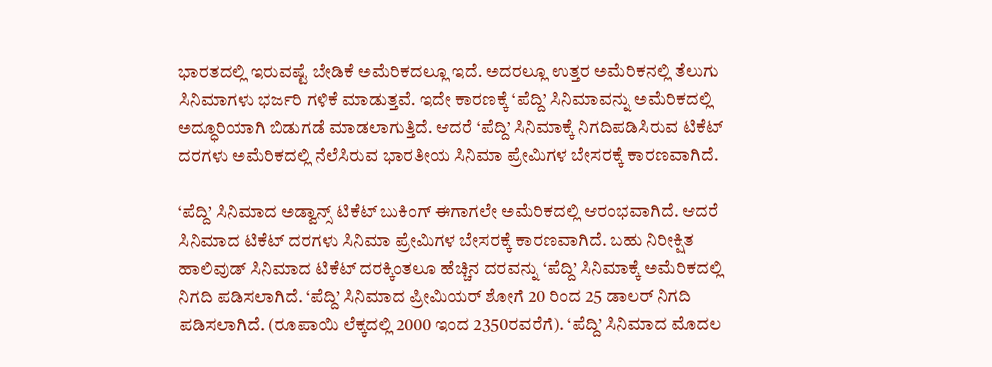ಭಾರತದಲ್ಲಿ ಇರುವಷ್ಟೆ ಬೇಡಿಕೆ ಅಮೆರಿಕದಲ್ಲೂ ಇದೆ. ಅದರಲ್ಲೂ ಉತ್ತರ ಅಮೆರಿಕನಲ್ಲಿ ತೆಲುಗು ಸಿನಿಮಾಗಳು ಭರ್ಜರಿ ಗಳಿಕೆ ಮಾಡುತ್ತವೆ. ಇದೇ ಕಾರಣಕ್ಕೆ ‘ಪೆದ್ದಿ’ ಸಿನಿಮಾವನ್ನು ಅಮೆರಿಕದಲ್ಲಿ ಅದ್ಧೂರಿಯಾಗಿ ಬಿಡುಗಡೆ ಮಾಡಲಾಗುತ್ತಿದೆ. ಆದರೆ ‘ಪೆದ್ದಿ’ ಸಿನಿಮಾಕ್ಕೆ ನಿಗದಿಪಡಿಸಿರುವ ಟಿಕೆಟ್ ದರಗಳು ಅಮೆರಿಕದಲ್ಲಿ ನೆಲೆಸಿರುವ ಭಾರತೀಯ ಸಿನಿಮಾ ಪ್ರೇಮಿಗಳ ಬೇಸರಕ್ಕೆ ಕಾರಣವಾಗಿದೆ.

‘ಪೆದ್ದಿ’ ಸಿನಿಮಾದ ಅಡ್ವಾನ್ಸ್ ಟಿಕೆಟ್ ಬುಕಿಂಗ್ ಈಗಾಗಲೇ ಅಮೆರಿಕದಲ್ಲಿ ಆರಂಭವಾಗಿದೆ. ಆದರೆ ಸಿನಿಮಾದ ಟಿಕೆಟ್ ದರಗಳು ಸಿನಿಮಾ ಪ್ರೇಮಿಗಳ ಬೇಸರಕ್ಕೆ ಕಾರಣವಾಗಿದೆ. ಬಹು ನಿರೀಕ್ಷಿತ ಹಾಲಿವುಡ್ ಸಿನಿಮಾದ ಟಿಕೆಟ್ ದರಕ್ಕಿಂತಲೂ ಹೆಚ್ಚಿನ ದರವನ್ನು ‘ಪೆದ್ದಿ’ ಸಿನಿಮಾಕ್ಕೆ ಅಮೆರಿಕದಲ್ಲಿ ನಿಗದಿ ಪಡಿಸಲಾಗಿದೆ. ‘ಪೆದ್ದಿ’ ಸಿನಿಮಾದ ಪ್ರೀಮಿಯರ್ ಶೋಗೆ 20 ರಿಂದ 25 ಡಾಲರ್ ನಿಗದಿ ಪಡಿಸಲಾಗಿದೆ. (ರೂಪಾಯಿ ಲೆಕ್ಕದಲ್ಲಿ 2000 ಇಂದ 2350ರವರೆಗೆ). ‘ಪೆದ್ದಿ’ ಸಿನಿಮಾದ ಮೊದಲ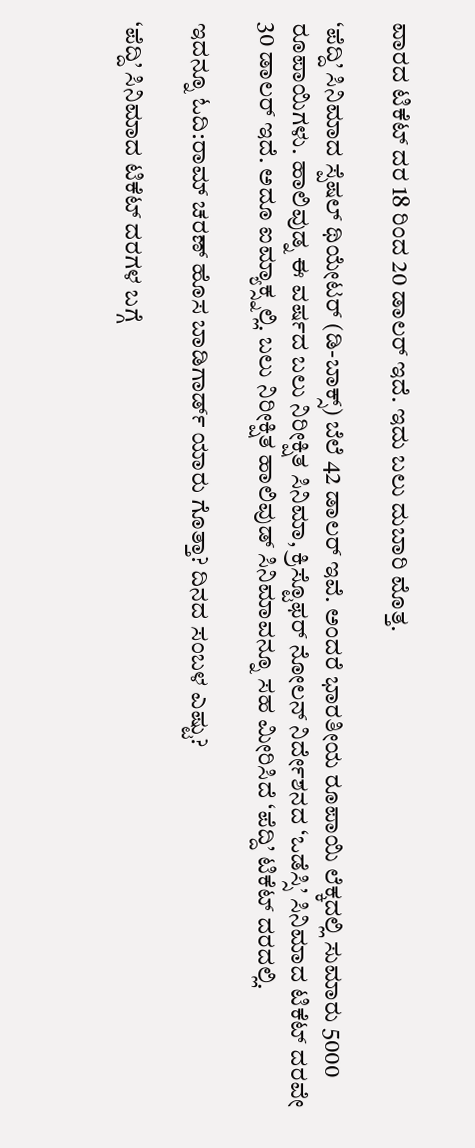ವಾರದ ಟಿಕೆಟ್ ದರ 18 ರಿಂದ 20 ಡಾಲರ್ ಇದೆ. ಇದು ಬಲು ದುಬಾರಿ ಮೊತ್ತ.

‘ಪೆದ್ದಿ’ ಸಿನಿಮಾದ ಸ್ಪೆಷಲ್ ಥಿಯೇಟರ್ (ಡಿ-ಬಾಕ್ಸ್) ಬೆಲೆ 42 ಡಾಲರ್ ಇವೆ. ಅಂದರೆ ಭಾರತೀಯ ರೂಪಾಯಿ ಲೆಕ್ಕದಲ್ಲಿ ಸುಮಾರು 5000 ರೂಪಾಯಿಗಳು. ಹಾಲಿವುಡ್ನ ಈ ವರ್ಷದ ಬಲು ನಿರೀಕ್ಷಿತ ಸಿನಿಮಾ, ಕ್ರಿಸ್ಟೊಫರ್ ನೋಲನ್ ನಿರ್ದೇಶನದ ‘ಒಡೆಸ್ಸಿ’ ಸಿನಿಮಾದ ಟಿಕೆಟ್ ದರವೇ 30 ಡಾಲರ್ ಇದೆ. ಅದೂ ಐಮ್ಯಾಕ್ಸ್ನಲ್ಲಿ. ಬಲು ನಿರೀಕ್ಷಿತ ಹಾಲಿವುಡ್ ಸಿನಿಮಾವನ್ನೂ ಸಹ ಮೀರಿಸಿದೆ ‘ಪೆದ್ದಿ’ ಟಿಕೆಟ್ ದರದಲ್ಲಿ.

ಇದನ್ನೂ ಓದಿ:ರಾಮ್ ಚರಣ್ ಹೊಸ ಬಾಡಿಗಾರ್ಡ್ ಯಾರು ಗೊತ್ತಾ? ದಿನದ ಸಂಬಳ ಎಷ್ಟು?

‘ಪೆದ್ದಿ’ ಸಿನಿಮಾದ ಟಿಕೆಟ್ ದರಗಳ ಬಗ್ಗೆ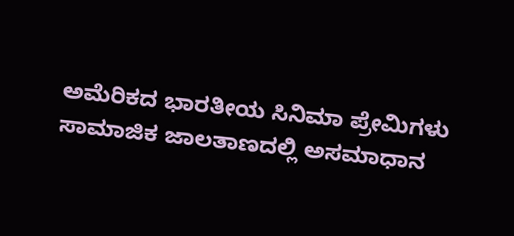ಅಮೆರಿಕದ ಭಾರತೀಯ ಸಿನಿಮಾ ಪ್ರೇಮಿಗಳು ಸಾಮಾಜಿಕ ಜಾಲತಾಣದಲ್ಲಿ ಅಸಮಾಧಾನ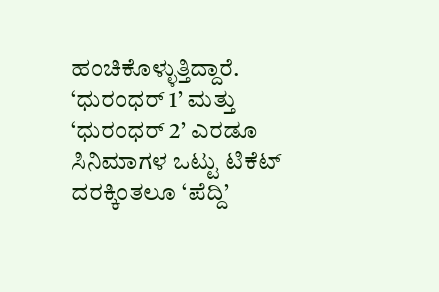ಹಂಚಿಕೊಳ್ಳುತ್ತಿದ್ದಾರೆ. ‘ಧುರಂಧರ್ 1’ ಮತ್ತು ‘ಧುರಂಧರ್ 2’ ಎರಡೂ ಸಿನಿಮಾಗಳ ಒಟ್ಟು ಟಿಕೆಟ್ ದರಕ್ಕಿಂತಲೂ ‘ಪೆದ್ದಿ’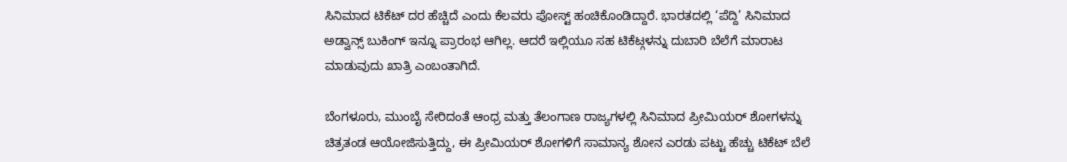ಸಿನಿಮಾದ ಟಿಕೆಟ್ ದರ ಹೆಚ್ಚಿದೆ ಎಂದು ಕೆಲವರು ಪೋಸ್ಟ್ ಹಂಚಿಕೊಂಡಿದ್ದಾರೆ. ಭಾರತದಲ್ಲಿ ‘ಪೆದ್ದಿ’ ಸಿನಿಮಾದ ಅಡ್ವಾನ್ಸ್ ಬುಕಿಂಗ್ ಇನ್ನೂ ಪ್ರಾರಂಭ ಆಗಿಲ್ಲ. ಆದರೆ ಇಲ್ಲಿಯೂ ಸಹ ಟಿಕೆಟ್ಗಳನ್ನು ದುಬಾರಿ ಬೆಲೆಗೆ ಮಾರಾಟ ಮಾಡುವುದು ಖಾತ್ರಿ ಎಂಬಂತಾಗಿದೆ.

ಬೆಂಗಳೂರು, ಮುಂಬೈ ಸೇರಿದಂತೆ ಆಂಧ್ರ ಮತ್ತು ತೆಲಂಗಾಣ ರಾಜ್ಯಗಳಲ್ಲಿ ಸಿನಿಮಾದ ಪ್ರೀಮಿಯರ್ ಶೋಗಳನ್ನು ಚಿತ್ರತಂಡ ಆಯೋಜಿಸುತ್ತಿದ್ದು, ಈ ಪ್ರೀಮಿಯರ್ ಶೋಗಳಿಗೆ ಸಾಮಾನ್ಯ ಶೋನ ಎರಡು ಪಟ್ಟು ಹೆಚ್ಚು ಟಿಕೆಟ್ ಬೆಲೆ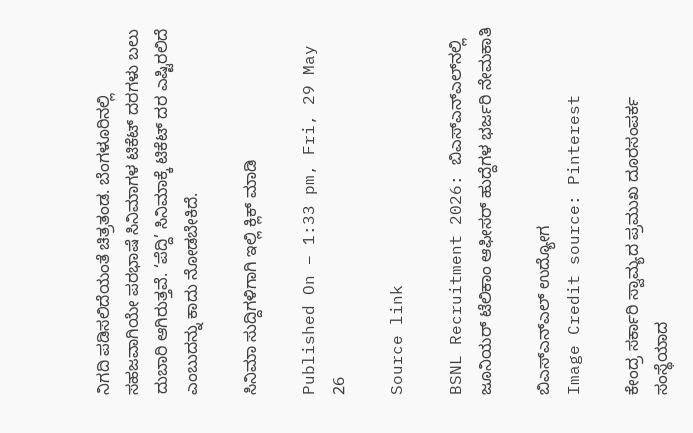ನಿಗದಿ ಪಡಿಸಲಿದೆಯಂತೆ ಚಿತ್ರತಂಡ. ಬೆಂಗಳೂರಿನಲ್ಲಿ ಸಹಜವಾಗಿಯೇ ಪರಭಾಷೆ ಸಿನಿಮಾಗಳ ಟಿಕೆಟ್ ದರಗಳು ಬಲು ದುಬಾರಿ ಆಗಿರುತ್ತವೆ. ‘ಪೆದ್ದಿ’ ಸಿನಿಮಾಕ್ಕೆ ಟಿಕೆಟ್ ದರ ಎಷ್ಟಿರಲಿದೆ ಎಂಬುದನ್ನು ಕಾದು ನೋಡಬೇಕಿದೆ.

ಸಿನಿಮಾ ಸುದ್ದಿಗಳಿಗಾಗಿ ಇಲ್ಲಿ ಕ್ಲಿಕ್ ಮಾಡಿ

Published On – 1:33 pm, Fri, 29 May 26

Source link

BSNL Recruitment 2026: ಬಿಎಸ್‌ಎನ್‌ಎಲ್‌ನಲ್ಲಿ ಜೂನಿಯರ್ ಟೆಲಿಕಾಂ ಆಫೀಸರ್ ಹುದ್ದೆಗಳ ಭರ್ಜರಿ ನೇಮಕಾತಿ

ಬಿಎಸ್‌ಎನ್‌ಎಲ್‌ ಉದ್ಯೋಗ
Image Credit source: Pinterest

ಕೇಂದ್ರ ಸರ್ಕಾರಿ ಸ್ವಾಮ್ಯದ ಪ್ರಮುಖ ದೂರಸಂಪರ್ಕ ಸಂಸ್ಥೆಯಾದ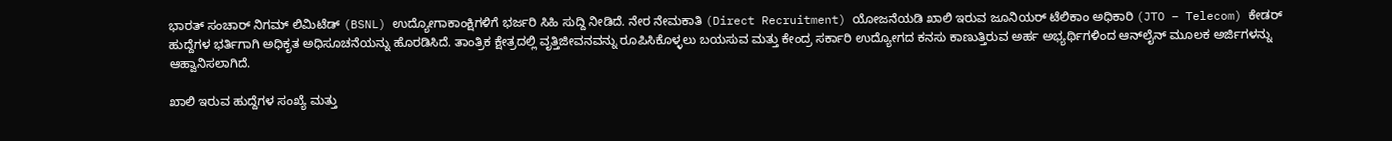ಭಾರತ್ ಸಂಚಾರ್ ನಿಗಮ್ ಲಿಮಿಟೆಡ್ (BSNL) ಉದ್ಯೋಗಾಕಾಂಕ್ಷಿಗಳಿಗೆ ಭರ್ಜರಿ ಸಿಹಿ ಸುದ್ದಿ ನೀಡಿದೆ. ನೇರ ನೇಮಕಾತಿ (Direct Recruitment) ಯೋಜನೆಯಡಿ ಖಾಲಿ ಇರುವ ಜೂನಿಯರ್ ಟೆಲಿಕಾಂ ಅಧಿಕಾರಿ (JTO – Telecom) ಕೇಡರ್ ಹುದ್ದೆಗಳ ಭರ್ತಿಗಾಗಿ ಅಧಿಕೃತ ಅಧಿಸೂಚನೆಯನ್ನು ಹೊರಡಿಸಿದೆ. ತಾಂತ್ರಿಕ ಕ್ಷೇತ್ರದಲ್ಲಿ ವೃತ್ತಿಜೀವನವನ್ನು ರೂಪಿಸಿಕೊಳ್ಳಲು ಬಯಸುವ ಮತ್ತು ಕೇಂದ್ರ ಸರ್ಕಾರಿ ಉದ್ಯೋಗದ ಕನಸು ಕಾಣುತ್ತಿರುವ ಅರ್ಹ ಅಭ್ಯರ್ಥಿಗಳಿಂದ ಆನ್‌ಲೈನ್ ಮೂಲಕ ಅರ್ಜಿಗಳನ್ನು ಆಹ್ವಾನಿಸಲಾಗಿದೆ.

ಖಾಲಿ ಇರುವ ಹುದ್ದೆಗಳ ಸಂಖ್ಯೆ ಮತ್ತು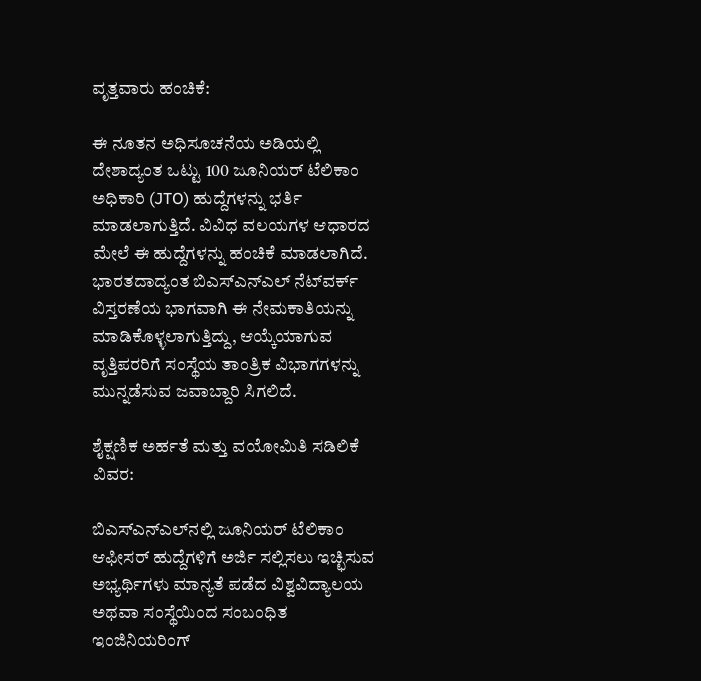ವೃತ್ತವಾರು ಹಂಚಿಕೆ:

ಈ ನೂತನ ಅಧಿಸೂಚನೆಯ ಅಡಿಯಲ್ಲಿ ದೇಶಾದ್ಯಂತ ಒಟ್ಟು 100 ಜೂನಿಯರ್ ಟೆಲಿಕಾಂ ಅಧಿಕಾರಿ (JTO) ಹುದ್ದೆಗಳನ್ನು ಭರ್ತಿ ಮಾಡಲಾಗುತ್ತಿದೆ. ವಿವಿಧ ವಲಯಗಳ ಆಧಾರದ ಮೇಲೆ ಈ ಹುದ್ದೆಗಳನ್ನು ಹಂಚಿಕೆ ಮಾಡಲಾಗಿದೆ. ಭಾರತದಾದ್ಯಂತ ಬಿಎಸ್‌ಎನ್‌ಎಲ್ ನೆಟ್‌ವರ್ಕ್ ವಿಸ್ತರಣೆಯ ಭಾಗವಾಗಿ ಈ ನೇಮಕಾತಿಯನ್ನು ಮಾಡಿಕೊಳ್ಳಲಾಗುತ್ತಿದ್ದು, ಆಯ್ಕೆಯಾಗುವ ವೃತ್ತಿಪರರಿಗೆ ಸಂಸ್ಥೆಯ ತಾಂತ್ರಿಕ ವಿಭಾಗಗಳನ್ನು ಮುನ್ನಡೆಸುವ ಜವಾಬ್ದಾರಿ ಸಿಗಲಿದೆ.

ಶೈಕ್ಷಣಿಕ ಅರ್ಹತೆ ಮತ್ತು ವಯೋಮಿತಿ ಸಡಿಲಿಕೆ ವಿವರ:

ಬಿಎಸ್‌ಎನ್‌ಎಲ್‌ನಲ್ಲಿ ಜೂನಿಯರ್ ಟೆಲಿಕಾಂ ಆಫೀಸರ್ ಹುದ್ದೆಗಳಿಗೆ ಅರ್ಜಿ ಸಲ್ಲಿಸಲು ಇಚ್ಛಿಸುವ ಅಭ್ಯರ್ಥಿಗಳು ಮಾನ್ಯತೆ ಪಡೆದ ವಿಶ್ವವಿದ್ಯಾಲಯ ಅಥವಾ ಸಂಸ್ಥೆಯಿಂದ ಸಂಬಂಧಿತ ಇಂಜಿನಿಯರಿಂಗ್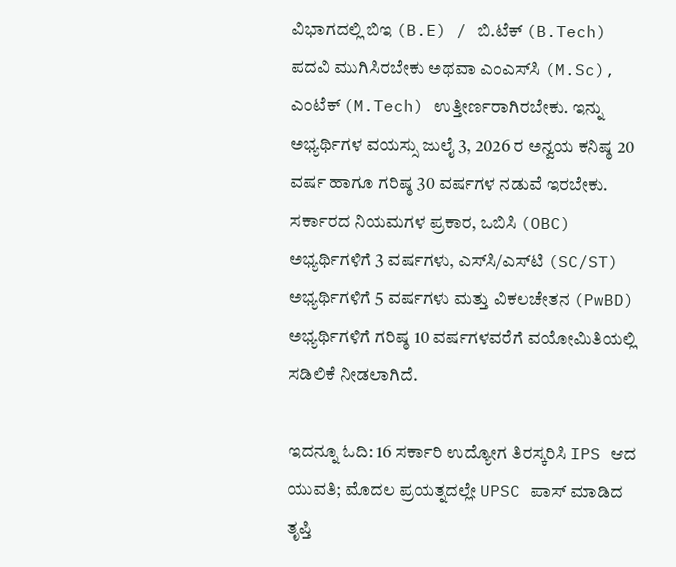ವಿಭಾಗದಲ್ಲಿ ಬಿಇ (B.E) / ಬಿ.ಟೆಕ್ (B.Tech) ಪದವಿ ಮುಗಿಸಿರಬೇಕು ಅಥವಾ ಎಂಎಸ್‌ಸಿ (M.Sc), ಎಂಟೆಕ್ (M.Tech) ಉತ್ತೀರ್ಣರಾಗಿರಬೇಕು. ಇನ್ನು ಅಭ್ಯರ್ಥಿಗಳ ವಯಸ್ಸು ಜುಲೈ 3, 2026 ರ ಅನ್ವಯ ಕನಿಷ್ಠ 20 ವರ್ಷ ಹಾಗೂ ಗರಿಷ್ಠ 30 ವರ್ಷಗಳ ನಡುವೆ ಇರಬೇಕು. ಸರ್ಕಾರದ ನಿಯಮಗಳ ಪ್ರಕಾರ, ಒಬಿಸಿ (OBC) ಅಭ್ಯರ್ಥಿಗಳಿಗೆ 3 ವರ್ಷಗಳು, ಎಸ್‌ಸಿ/ಎಸ್‌ಟಿ (SC/ST) ಅಭ್ಯರ್ಥಿಗಳಿಗೆ 5 ವರ್ಷಗಳು ಮತ್ತು ವಿಕಲಚೇತನ (PwBD) ಅಭ್ಯರ್ಥಿಗಳಿಗೆ ಗರಿಷ್ಠ 10 ವರ್ಷಗಳವರೆಗೆ ವಯೋಮಿತಿಯಲ್ಲಿ ಸಡಿಲಿಕೆ ನೀಡಲಾಗಿದೆ.

ಇದನ್ನೂ ಓದಿ: 16 ಸರ್ಕಾರಿ ಉದ್ಯೋಗ ತಿರಸ್ಕರಿಸಿ IPS ಆದ ಯುವತಿ; ಮೊದಲ ಪ್ರಯತ್ನದಲ್ಲೇ UPSC ಪಾಸ್ ಮಾಡಿದ ತೃಪ್ತಿ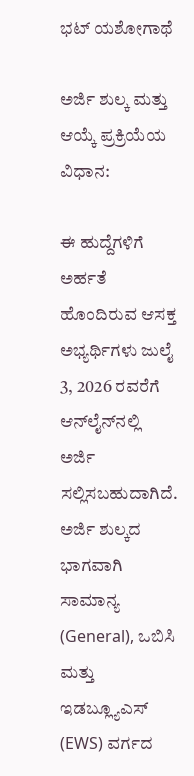ಭಟ್ ಯಶೋಗಾಥೆ

ಅರ್ಜಿ ಶುಲ್ಕ ಮತ್ತು ಆಯ್ಕೆ ಪ್ರಕ್ರಿಯೆಯ ವಿಧಾನ:

ಈ ಹುದ್ದೆಗಳಿಗೆ ಅರ್ಹತೆ ಹೊಂದಿರುವ ಆಸಕ್ತ ಅಭ್ಯರ್ಥಿಗಳು ಜುಲೈ 3, 2026 ರವರೆಗೆ ಆನ್‌ಲೈನ್‌ನಲ್ಲಿ ಅರ್ಜಿ ಸಲ್ಲಿಸಬಹುದಾಗಿದೆ. ಅರ್ಜಿ ಶುಲ್ಕದ ಭಾಗವಾಗಿ ಸಾಮಾನ್ಯ (General), ಒಬಿಸಿ ಮತ್ತು ಇಡಬ್ಲ್ಯೂಎಸ್ (EWS) ವರ್ಗದ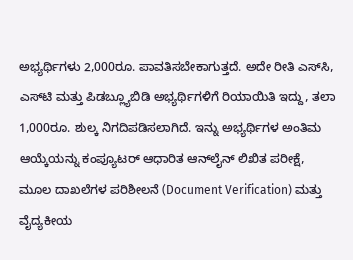ಅಭ್ಯರ್ಥಿಗಳು 2,000ರೂ. ಪಾವತಿಸಬೇಕಾಗುತ್ತದೆ. ಅದೇ ರೀತಿ ಎಸ್‌ಸಿ, ಎಸ್‌ಟಿ ಮತ್ತು ಪಿಡಬ್ಲ್ಯೂಬಿಡಿ ಅಭ್ಯರ್ಥಿಗಳಿಗೆ ರಿಯಾಯಿತಿ ಇದ್ದು, ತಲಾ 1,000ರೂ. ಶುಲ್ಕ ನಿಗದಿಪಡಿಸಲಾಗಿದೆ. ಇನ್ನು ಅಭ್ಯರ್ಥಿಗಳ ಅಂತಿಮ ಆಯ್ಕೆಯನ್ನು ಕಂಪ್ಯೂಟರ್ ಆಧಾರಿತ ಆನ್‌ಲೈನ್ ಲಿಖಿತ ಪರೀಕ್ಷೆ, ಮೂಲ ದಾಖಲೆಗಳ ಪರಿಶೀಲನೆ (Document Verification) ಮತ್ತು ವೈದ್ಯಕೀಯ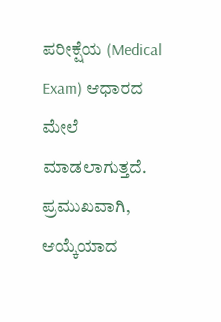ಪರೀಕ್ಷೆಯ (Medical Exam) ಆಧಾರದ ಮೇಲೆ ಮಾಡಲಾಗುತ್ತದೆ. ಪ್ರಮುಖವಾಗಿ, ಆಯ್ಕೆಯಾದ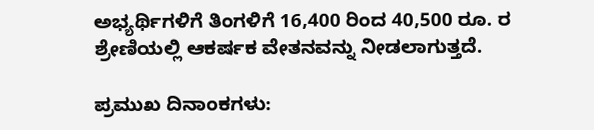ಅಭ್ಯರ್ಥಿಗಳಿಗೆ ತಿಂಗಳಿಗೆ 16,400 ರಿಂದ 40,500 ರೂ. ರ ಶ್ರೇಣಿಯಲ್ಲಿ ಆಕರ್ಷಕ ವೇತನವನ್ನು ನೀಡಲಾಗುತ್ತದೆ.

ಪ್ರಮುಖ ದಿನಾಂಕಗಳು: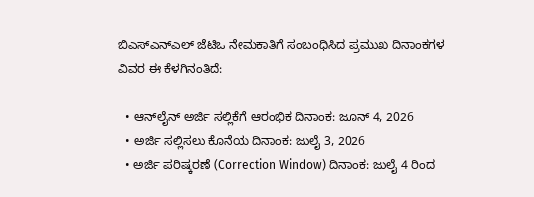ಬಿಎಸ್‌ಎನ್‌ಎಲ್ ಜೆಟಿಒ ನೇಮಕಾತಿಗೆ ಸಂಬಂಧಿಸಿದ ಪ್ರಮುಖ ದಿನಾಂಕಗಳ ವಿವರ ಈ ಕೆಳಗಿನಂತಿದೆ:

  • ಆನ್‌ಲೈನ್ ಅರ್ಜಿ ಸಲ್ಲಿಕೆಗೆ ಆರಂಭಿಕ ದಿನಾಂಕ: ಜೂನ್ 4, 2026
  • ಅರ್ಜಿ ಸಲ್ಲಿಸಲು ಕೊನೆಯ ದಿನಾಂಕ: ಜುಲೈ 3, 2026
  • ಅರ್ಜಿ ಪರಿಷ್ಕರಣೆ (Correction Window) ದಿನಾಂಕ: ಜುಲೈ 4 ರಿಂದ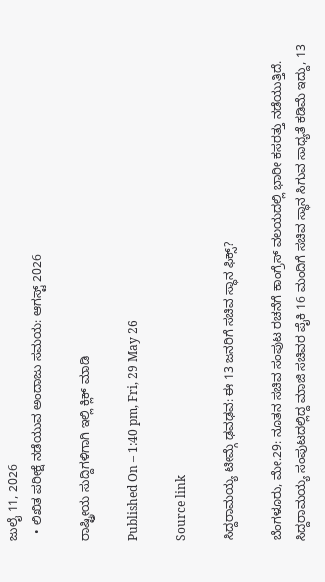ಜುಲೈ 11, 2026
  • ಲಿಖಿತ ಪರೀಕ್ಷೆ ನಡೆಯುವ ಅಂದಾಜು ಸಮಯ: ಆಗಸ್ಟ್ 2026

ರಾಷ್ಟ್ರೀಯ ಸುದ್ದಿಗಳಿಗಾಗಿ ಇಲ್ಲಿ ಕ್ಲಿಕ್ ಮಾಡಿ

Published On – 1:40 pm, Fri, 29 May 26

Source link

ಸಿದ್ದರಾಮಯ್ಯ ಟೀಮ್ಗೆ ಢವಢವ: ಈ 13 ಜನರಿಗೆ ಸಚಿವ ಸ್ಥಾನ ಫಿಕ್ಸ್?

ಬೆಂಗಳೂರು, ಮೇ.29: ನೂತನ ಸಚಿವ ಸಂಪುಟ ರಚನೆಗೆ ಕಾಂಗ್ರೆಸ್ ವಲಯದಲ್ಲಿ ಭಾರೀ ಕಸರತ್ತು ನಡೆಯುತ್ತಿದೆ. ಸಿದ್ದರಾಮಯ್ಯ ಸಂಪುಟದಲ್ಲಿದ್ದ ಮಾಜಿ ಸಚಿವರ ಪೈಕಿ 16 ಮಂದಿಗೆ ಸಚಿವ ಸ್ಥಾನ ಸಿಗುವ ಸಾಧ್ಯತೆ ಕಡಿಮೆ ಇದ್ದು, 13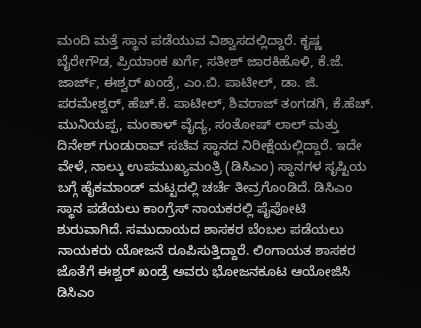ಮಂದಿ ಮತ್ತೆ ಸ್ಥಾನ ಪಡೆಯುವ ವಿಶ್ವಾಸದಲ್ಲಿದ್ದಾರೆ. ಕೃಷ್ಣ ಬೈರೇಗೌಡ, ಪ್ರಿಯಾಂಕ ಖರ್ಗೆ, ಸತೀಶ್ ಜಾರಕಿಹೊಳಿ, ಕೆ.ಜೆ. ಜಾರ್ಜ್, ಈಶ್ವರ್ ಖಂಡ್ರೆ, ಎಂ.ಬಿ. ಪಾಟೀಲ್, ಡಾ. ಜಿ. ಪರಮೇಶ್ವರ್, ಹೆಚ್.ಕೆ. ಪಾಟೀಲ್, ಶಿವರಾಜ್ ತಂಗಡಗಿ, ಕೆ.ಹೆಚ್. ಮುನಿಯಪ್ಪ, ಮಂಕಾಳ್ ವೈದ್ಯ, ಸಂತೋಷ್ ಲಾಲ್ ಮತ್ತು ದಿನೇಶ್ ಗುಂಡುರಾವ್ ಸಚಿವ ಸ್ಥಾನದ ನಿರೀಕ್ಷೆಯಲ್ಲಿದ್ದಾರೆ. ಇದೇ ವೇಳೆ, ನಾಲ್ಕು ಉಪಮುಖ್ಯಮಂತ್ರಿ (ಡಿಸಿಎಂ) ಸ್ಥಾನಗಳ ಸೃಷ್ಟಿಯ ಬಗ್ಗೆ ಹೈಕಮಾಂಡ್ ಮಟ್ಟದಲ್ಲಿ ಚರ್ಚೆ ತೀವ್ರಗೊಂಡಿದೆ. ಡಿಸಿಎಂ ಸ್ಥಾನ ಪಡೆಯಲು ಕಾಂಗ್ರೆಸ್ ನಾಯಕರಲ್ಲಿ ಪೈಪೋಟಿ ಶುರುವಾಗಿದೆ. ಸಮುದಾಯದ ಶಾಸಕರ ಬೆಂಬಲ ಪಡೆಯಲು ನಾಯಕರು ಯೋಜನೆ ರೂಪಿಸುತ್ತಿದ್ದಾರೆ. ಲಿಂಗಾಯತ ಶಾಸಕರ ಜೊತೆಗೆ ಈಶ್ವರ್ ಖಂಡ್ರೆ ಅವರು ಭೋಜನಕೂಟ ಆಯೋಜಿಸಿ ಡಿಸಿಎಂ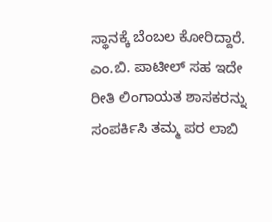ಸ್ಥಾನಕ್ಕೆ ಬೆಂಬಲ ಕೋರಿದ್ದಾರೆ. ಎಂ.ಬಿ. ಪಾಟೀಲ್ ಸಹ ಇದೇ ರೀತಿ ಲಿಂಗಾಯತ ಶಾಸಕರನ್ನು ಸಂಪರ್ಕಿಸಿ ತಮ್ಮ ಪರ ಲಾಬಿ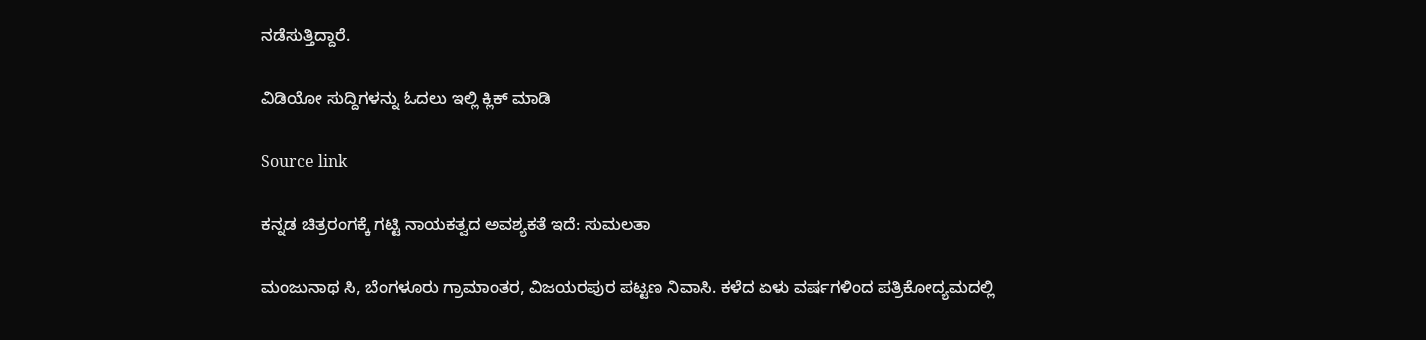ನಡೆಸುತ್ತಿದ್ದಾರೆ.

ವಿಡಿಯೋ ಸುದ್ದಿಗಳನ್ನು ಓದಲು ಇಲ್ಲಿ ಕ್ಲಿಕ್ ಮಾಡಿ

Source link

ಕನ್ನಡ ಚಿತ್ರರಂಗಕ್ಕೆ ಗಟ್ಟಿ ನಾಯಕತ್ವದ ಅವಶ್ಯಕತೆ ಇದೆ: ಸುಮಲತಾ

ಮಂಜುನಾಥ ಸಿ, ಬೆಂಗಳೂರು ಗ್ರಾಮಾಂತರ, ವಿಜಯರಪುರ ಪಟ್ಟಣ ನಿವಾಸಿ. ಕಳೆದ ಏಳು ವರ್ಷಗಳಿಂದ ಪತ್ರಿಕೋದ್ಯಮದಲ್ಲಿ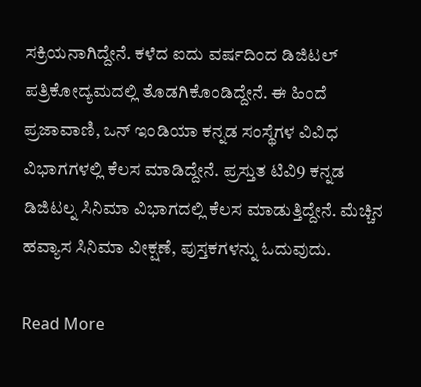ಸಕ್ರಿಯನಾಗಿದ್ದೇನೆ. ಕಳೆದ ಐದು ವರ್ಷದಿಂದ ಡಿಜಿಟಲ್ ಪತ್ರಿಕೋದ್ಯಮದಲ್ಲಿ ತೊಡಗಿಕೊಂಡಿದ್ದೇನೆ. ಈ ಹಿಂದೆ ಪ್ರಜಾವಾಣಿ, ಒನ್ ಇಂಡಿಯಾ ಕನ್ನಡ ಸಂಸ್ಥೆಗಳ ವಿವಿಧ ವಿಭಾಗಗಳಲ್ಲಿ ಕೆಲಸ ಮಾಡಿದ್ದೇನೆ. ಪ್ರಸ್ತುತ ಟಿವಿ9 ಕನ್ನಡ ಡಿಜಿಟಲ್ನ ಸಿನಿಮಾ ವಿಭಾಗದಲ್ಲಿ ಕೆಲಸ ಮಾಡುತ್ತಿದ್ದೇನೆ. ಮೆಚ್ಚಿನ ಹವ್ಯಾಸ ಸಿನಿಮಾ ವೀಕ್ಷಣೆ, ಪುಸ್ತಕಗಳನ್ನು ಓದುವುದು.

Read More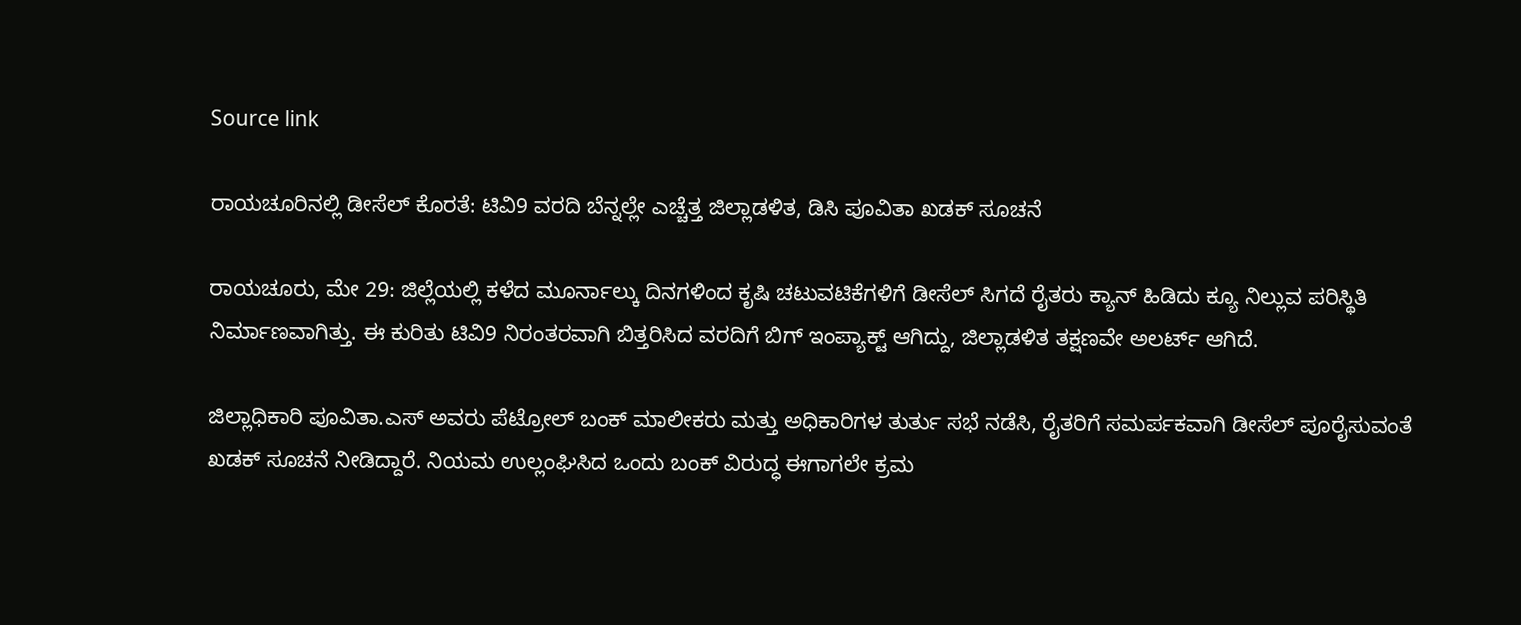Source link

ರಾಯಚೂರಿನಲ್ಲಿ ಡೀಸೆಲ್ ಕೊರತೆ: ಟಿವಿ9 ವರದಿ ಬೆನ್ನಲ್ಲೇ ಎಚ್ಚೆತ್ತ ಜಿಲ್ಲಾಡಳಿತ, ಡಿಸಿ ಪೂವಿತಾ ಖಡಕ್ ಸೂಚನೆ

ರಾಯಚೂರು, ಮೇ 29: ಜಿಲ್ಲೆಯಲ್ಲಿ ಕಳೆದ ಮೂರ್ನಾಲ್ಕು ದಿನಗಳಿಂದ ಕೃಷಿ ಚಟುವಟಿಕೆಗಳಿಗೆ ಡೀಸೆಲ್ ಸಿಗದೆ ರೈತರು ಕ್ಯಾನ್ ಹಿಡಿದು ಕ್ಯೂ ನಿಲ್ಲುವ ಪರಿಸ್ಥಿತಿ ನಿರ್ಮಾಣವಾಗಿತ್ತು. ಈ ಕುರಿತು ಟಿವಿ9 ನಿರಂತರವಾಗಿ ಬಿತ್ತರಿಸಿದ ವರದಿಗೆ ಬಿಗ್ ಇಂಪ್ಯಾಕ್ಟ್ ಆಗಿದ್ದು, ಜಿಲ್ಲಾಡಳಿತ ತಕ್ಷಣವೇ ಅಲರ್ಟ್ ಆಗಿದೆ.

ಜಿಲ್ಲಾಧಿಕಾರಿ ಪೂವಿತಾ.ಎಸ್ ಅವರು ಪೆಟ್ರೋಲ್ ಬಂಕ್ ಮಾಲೀಕರು ಮತ್ತು ಅಧಿಕಾರಿಗಳ ತುರ್ತು ಸಭೆ ನಡೆಸಿ, ರೈತರಿಗೆ ಸಮರ್ಪಕವಾಗಿ ಡೀಸೆಲ್ ಪೂರೈಸುವಂತೆ ಖಡಕ್ ಸೂಚನೆ ನೀಡಿದ್ದಾರೆ. ನಿಯಮ ಉಲ್ಲಂಘಿಸಿದ ಒಂದು ಬಂಕ್ ವಿರುದ್ಧ ಈಗಾಗಲೇ ಕ್ರಮ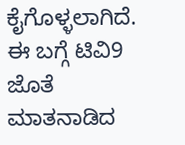ಕೈಗೊಳ್ಳಲಾಗಿದೆ. ಈ ಬಗ್ಗೆ ಟಿವಿ9 ಜೊತೆ ಮಾತನಾಡಿದ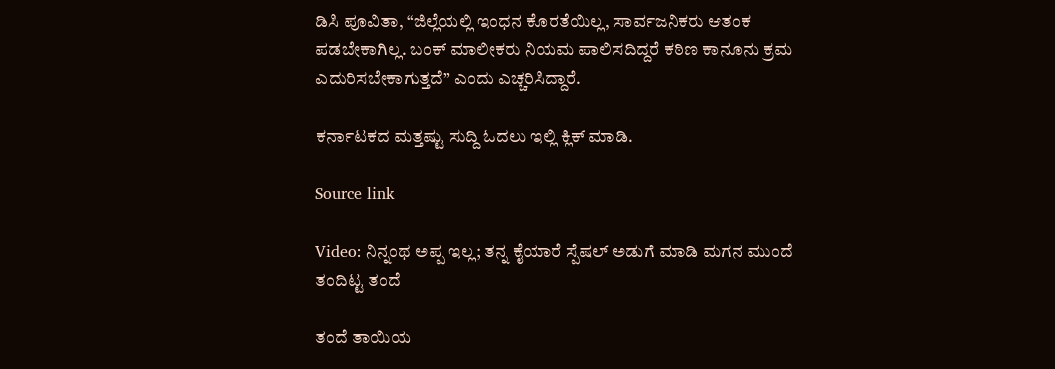ಡಿಸಿ ಪೂವಿತಾ, “ಜಿಲ್ಲೆಯಲ್ಲಿ ಇಂಧನ ಕೊರತೆಯಿಲ್ಲ, ಸಾರ್ವಜನಿಕರು ಆತಂಕ ಪಡಬೇಕಾಗಿಲ್ಲ. ಬಂಕ್ ಮಾಲೀಕರು ನಿಯಮ ಪಾಲಿಸದಿದ್ದರೆ ಕಠಿಣ ಕಾನೂನು ಕ್ರಮ ಎದುರಿಸಬೇಕಾಗುತ್ತದೆ” ಎಂದು ಎಚ್ಚರಿಸಿದ್ದಾರೆ.

ಕರ್ನಾಟಕದ ಮತ್ತಷ್ಟು ಸುದ್ದಿ ಓದಲು ಇಲ್ಲಿ ಕ್ಲಿಕ್ ಮಾಡಿ.

Source link

Video: ನಿನ್ನಂಥ ಅಪ್ಪ ಇಲ್ಲ; ತನ್ನ ಕೈಯಾರೆ ಸ್ಪೆಷಲ್ ಅಡುಗೆ ಮಾಡಿ ಮಗನ ಮುಂದೆ ತಂದಿಟ್ಟ ತಂದೆ

ತಂದೆ ತಾಯಿಯ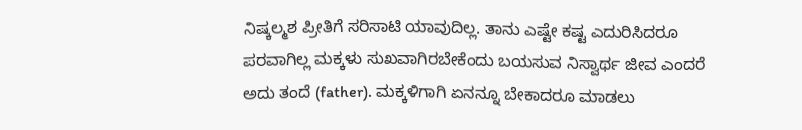ನಿಷ್ಕಲ್ಮಶ ಪ್ರೀತಿಗೆ ಸರಿಸಾಟಿ ಯಾವುದಿಲ್ಲ. ತಾನು ಎಷ್ಟೇ ಕಷ್ಟ ಎದುರಿಸಿದರೂ ಪರವಾಗಿಲ್ಲ ಮಕ್ಕಳು ಸುಖವಾಗಿರಬೇಕೆಂದು ಬಯಸುವ ನಿಸ್ವಾರ್ಥ ಜೀವ ಎಂದರೆ ಅದು ತಂದೆ (father). ಮಕ್ಕಳಿಗಾಗಿ ಏನನ್ನೂ ಬೇಕಾದರೂ ಮಾಡಲು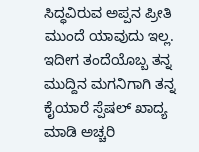ಸಿದ್ಧವಿರುವ ಅಪ್ಪನ ಪ್ರೀತಿ ಮುಂದೆ ಯಾವುದು ಇಲ್ಲ. ಇದೀಗ ತಂದೆಯೊಬ್ಬ ತನ್ನ ಮುದ್ದಿನ ಮಗನಿಗಾಗಿ ತನ್ನ ಕೈಯಾರೆ ಸ್ಪೆಷಲ್ ಖಾದ್ಯ ಮಾಡಿ ಅಚ್ಚರಿ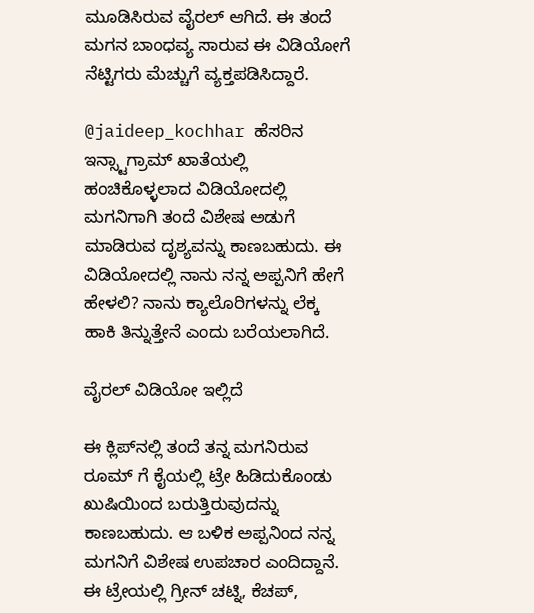ಮೂಡಿಸಿರುವ ವೈರಲ್ ಆಗಿದೆ. ಈ ತಂದೆ ಮಗನ ಬಾಂಧವ್ಯ ಸಾರುವ ಈ ವಿಡಿಯೋಗೆ ನೆಟ್ಟಿಗರು ಮೆಚ್ಚುಗೆ ವ್ಯಕ್ತಪಡಿಸಿದ್ದಾರೆ.

@jaideep_kochhar ಹೆಸರಿನ ಇನ್ಸ್ಟಾಗ್ರಾಮ್ ಖಾತೆಯಲ್ಲಿ ಹಂಚಿಕೊಳ್ಳಲಾದ ವಿಡಿಯೋದಲ್ಲಿ ಮಗನಿಗಾಗಿ ತಂದೆ ವಿಶೇಷ ಅಡುಗೆ ಮಾಡಿರುವ ದೃಶ್ಯವನ್ನು ಕಾಣಬಹುದು. ಈ ವಿಡಿಯೋದಲ್ಲಿ ನಾನು ನನ್ನ ಅಪ್ಪನಿಗೆ ಹೇಗೆ ಹೇಳಲಿ? ನಾನು ಕ್ಯಾಲೊರಿಗಳನ್ನು ಲೆಕ್ಕ ಹಾಕಿ ತಿನ್ನುತ್ತೇನೆ ಎಂದು ಬರೆಯಲಾಗಿದೆ.

ವೈರಲ್ ವಿಡಿಯೋ ಇಲ್ಲಿದೆ

ಈ ಕ್ಲಿಪ್‌ನಲ್ಲಿ ತಂದೆ ತನ್ನ ಮಗನಿರುವ ರೂಮ್ ಗೆ ಕೈಯಲ್ಲಿ ಟ್ರೇ ಹಿಡಿದುಕೊಂಡು ಖುಷಿಯಿಂದ ಬರುತ್ತಿರುವುದನ್ನು ಕಾಣಬಹುದು. ಆ ಬಳಿಕ ಅಪ್ಪನಿಂದ ನನ್ನ ಮಗನಿಗೆ ವಿಶೇಷ ಉಪಚಾರ ಎಂದಿದ್ದಾನೆ. ಈ ಟ್ರೇಯಲ್ಲಿ ಗ್ರೀನ್ ಚಟ್ನಿ, ಕೆಚಪ್,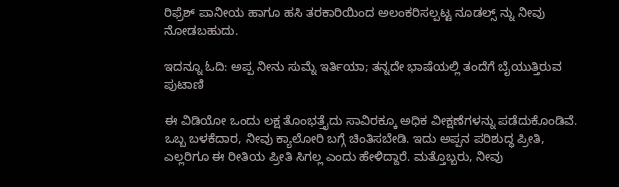ರಿಫ್ರೆಶ್ ಪಾನೀಯ ಹಾಗೂ ಹಸಿ ತರಕಾರಿಯಿಂದ ಅಲಂಕರಿಸಲ್ಪಟ್ಟ ನೂಡಲ್ಸ್‌ ನ್ನು ನೀವು ನೋಡಬಹುದು.

ಇದನ್ನೂ ಓದಿ: ಅಪ್ಪ ನೀನು ಸುಮ್ನೆ ಇರ್ತಿಯಾ; ತನ್ನದೇ ಭಾಷೆಯಲ್ಲಿ ತಂದೆಗೆ ಬೈಯುತ್ತಿರುವ ಪುಟಾಣಿ

ಈ ವಿಡಿಯೋ ಒಂದು ಲಕ್ಷ ತೊಂಭತ್ತೈದು ಸಾವಿರಕ್ಕೂ ಅಧಿಕ ವೀಕ್ಷಣೆಗಳನ್ನು ಪಡೆದುಕೊಂಡಿವೆ. ಒಬ್ಬ ಬಳಕೆದಾರ, ನೀವು ಕ್ಯಾಲೋರಿ ಬಗ್ಗೆ ಚಿಂತಿಸಬೇಡಿ. ಇದು ಅಪ್ಪನ ಪರಿಶುದ್ಧ ಪ್ರೀತಿ, ಎಲ್ಲರಿಗೂ ಈ ರೀತಿಯ ಪ್ರೀತಿ ಸಿಗಲ್ಲ ಎಂದು ಹೇಳಿದ್ದಾರೆ. ಮತ್ತೊಬ್ಬರು, ನೀವು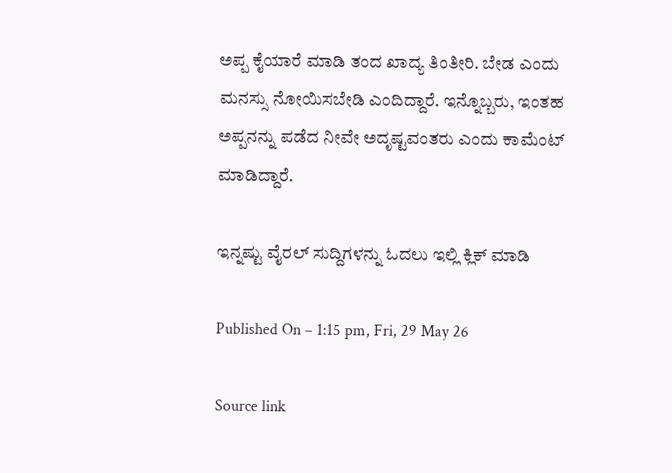ಅಪ್ಪ ಕೈಯಾರೆ ಮಾಡಿ ತಂದ ಖಾದ್ಯ ತಿಂತೀರಿ. ಬೇಡ ಎಂದು ಮನಸ್ಸು ನೋಯಿಸಬೇಡಿ ಎಂದಿದ್ದಾರೆ. ಇನ್ನೊಬ್ಬರು, ಇಂತಹ ಅಪ್ಪನನ್ನು ಪಡೆದ ನೀವೇ ಅದೃಷ್ಟವಂತರು ಎಂದು ಕಾಮೆಂಟ್ ಮಾಡಿದ್ದಾರೆ.

ಇನ್ನಷ್ಟು ವೈರಲ್ ಸುದ್ದಿಗಳನ್ನು ಓದಲು ಇಲ್ಲಿ ಕ್ಲಿಕ್ ಮಾಡಿ

Published On – 1:15 pm, Fri, 29 May 26

Source link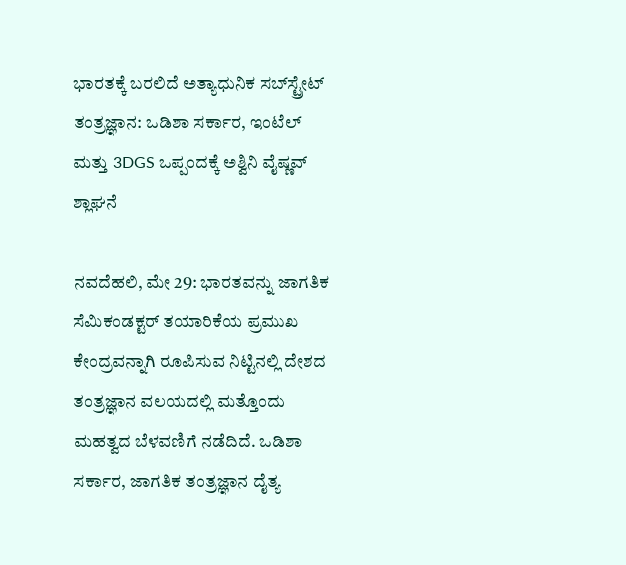ಭಾರತಕ್ಕೆ ಬರಲಿದೆ ಅತ್ಯಾಧುನಿಕ ಸಬ್‌ಸ್ಟ್ರೇಟ್ ತಂತ್ರಜ್ಞಾನ: ಒಡಿಶಾ ಸರ್ಕಾರ, ಇಂಟೆಲ್ ಮತ್ತು 3DGS ಒಪ್ಪಂದಕ್ಕೆ ಅಶ್ವಿನಿ ವೈಷ್ಣವ್ ಶ್ಲಾಘನೆ

ನವದೆಹಲಿ, ಮೇ 29: ಭಾರತವನ್ನು ಜಾಗತಿಕ ಸೆಮಿಕಂಡಕ್ಟರ್ ತಯಾರಿಕೆಯ ಪ್ರಮುಖ ಕೇಂದ್ರವನ್ನಾಗಿ ರೂಪಿಸುವ ನಿಟ್ಟಿನಲ್ಲಿ ದೇಶದ ತಂತ್ರಜ್ಞಾನ ವಲಯದಲ್ಲಿ ಮತ್ತೊಂದು ಮಹತ್ವದ ಬೆಳವಣಿಗೆ ನಡೆದಿದೆ. ಒಡಿಶಾ ಸರ್ಕಾರ, ಜಾಗತಿಕ ತಂತ್ರಜ್ಞಾನ ದೈತ್ಯ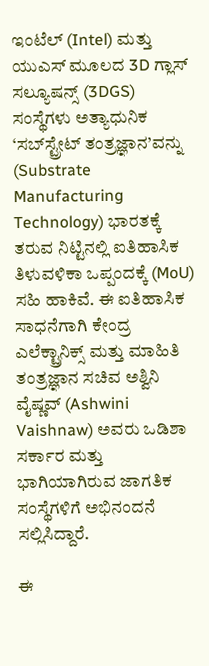ಇಂಟೆಲ್ (Intel) ಮತ್ತು ಯುಎಸ್ ಮೂಲದ 3D ಗ್ಲಾಸ್ ಸಲ್ಯೂಷನ್ಸ್ (3DGS) ಸಂಸ್ಥೆಗಳು ಅತ್ಯಾಧುನಿಕ ‘ಸಬ್‌ಸ್ಟ್ರೇಟ್ ತಂತ್ರಜ್ಞಾನ’ವನ್ನು (Substrate Manufacturing Technology) ಭಾರತಕ್ಕೆ ತರುವ ನಿಟ್ಟಿನಲ್ಲಿ ಐತಿಹಾಸಿಕ ತಿಳುವಳಿಕಾ ಒಪ್ಪಂದಕ್ಕೆ (MoU) ಸಹಿ ಹಾಕಿವೆ. ಈ ಐತಿಹಾಸಿಕ ಸಾಧನೆಗಾಗಿ ಕೇಂದ್ರ ಎಲೆಕ್ಟ್ರಾನಿಕ್ಸ್ ಮತ್ತು ಮಾಹಿತಿ ತಂತ್ರಜ್ಞಾನ ಸಚಿವ ಅಶ್ವಿನಿ ವೈಷ್ಣವ್ (Ashwini Vaishnaw) ಅವರು ಒಡಿಶಾ ಸರ್ಕಾರ ಮತ್ತು ಭಾಗಿಯಾಗಿರುವ ಜಾಗತಿಕ ಸಂಸ್ಥೆಗಳಿಗೆ ಅಭಿನಂದನೆ ಸಲ್ಲಿಸಿದ್ದಾರೆ.

ಈ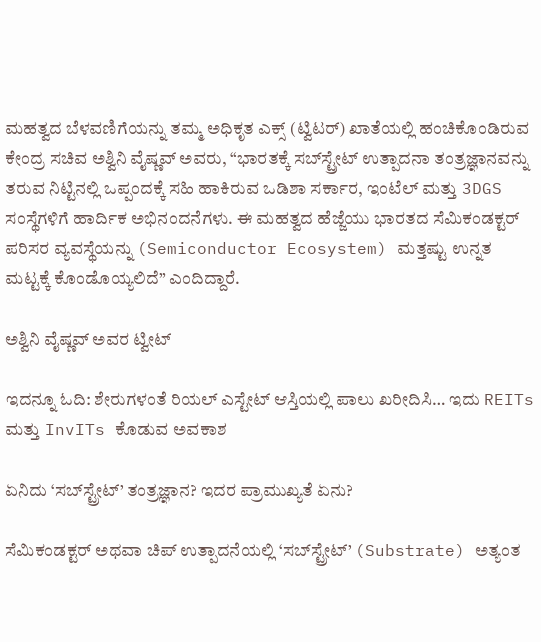ಮಹತ್ವದ ಬೆಳವಣಿಗೆಯನ್ನು ತಮ್ಮ ಅಧಿಕೃತ ಎಕ್ಸ್ (ಟ್ವಿಟರ್) ಖಾತೆಯಲ್ಲಿ ಹಂಚಿಕೊಂಡಿರುವ ಕೇಂದ್ರ ಸಚಿವ ಅಶ್ವಿನಿ ವೈಷ್ಣವ್ ಅವರು, “ಭಾರತಕ್ಕೆ ಸಬ್‌ಸ್ಟ್ರೇಟ್ ಉತ್ಪಾದನಾ ತಂತ್ರಜ್ಞಾನವನ್ನು ತರುವ ನಿಟ್ಟಿನಲ್ಲಿ ಒಪ್ಪಂದಕ್ಕೆ ಸಹಿ ಹಾಕಿರುವ ಒಡಿಶಾ ಸರ್ಕಾರ, ಇಂಟೆಲ್ ಮತ್ತು 3DGS ಸಂಸ್ಥೆಗಳಿಗೆ ಹಾರ್ದಿಕ ಅಭಿನಂದನೆಗಳು. ಈ ಮಹತ್ವದ ಹೆಜ್ಜೆಯು ಭಾರತದ ಸೆಮಿಕಂಡಕ್ಟರ್ ಪರಿಸರ ವ್ಯವಸ್ಥೆಯನ್ನು (Semiconductor Ecosystem) ಮತ್ತಷ್ಟು ಉನ್ನತ ಮಟ್ಟಕ್ಕೆ ಕೊಂಡೊಯ್ಯಲಿದೆ” ಎಂದಿದ್ದಾರೆ.

ಅಶ್ವಿನಿ ವೈಷ್ಣವ್ ಅವರ ಟ್ವೀಟ್

ಇದನ್ನೂ ಓದಿ: ಶೇರುಗಳಂತೆ ರಿಯಲ್ ಎಸ್ಟೇಟ್ ಆಸ್ತಿಯಲ್ಲಿ ಪಾಲು ಖರೀದಿಸಿ… ಇದು REITs ಮತ್ತು InvITs ಕೊಡುವ ಅವಕಾಶ

ಏನಿದು ‘ಸಬ್‌ಸ್ಟ್ರೇಟ್’ ತಂತ್ರಜ್ಞಾನ? ಇದರ ಪ್ರಾಮುಖ್ಯತೆ ಏನು?

ಸೆಮಿಕಂಡಕ್ಟರ್ ಅಥವಾ ಚಿಪ್ ಉತ್ಪಾದನೆಯಲ್ಲಿ ‘ಸಬ್‌ಸ್ಟ್ರೇಟ್’ (Substrate) ಅತ್ಯಂತ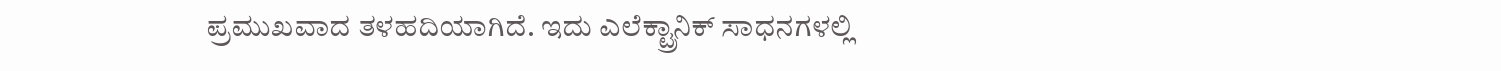ಪ್ರಮುಖವಾದ ತಳಹದಿಯಾಗಿದೆ. ಇದು ಎಲೆಕ್ಟ್ರಾನಿಕ್ ಸಾಧನಗಳಲ್ಲಿ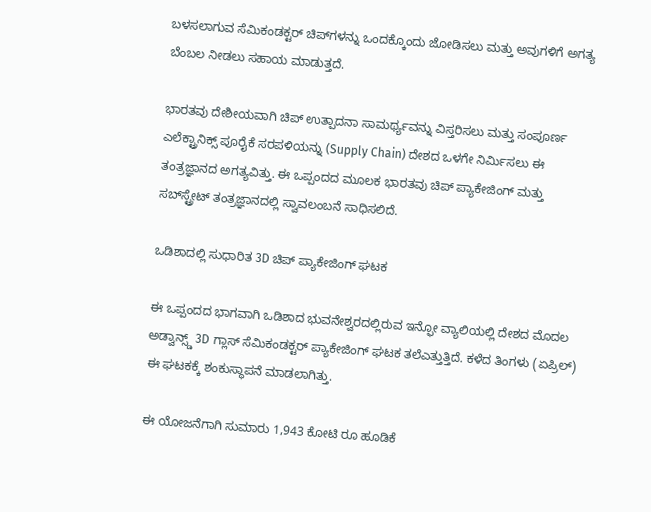ಬಳಸಲಾಗುವ ಸೆಮಿಕಂಡಕ್ಟರ್ ಚಿಪ್‌ಗಳನ್ನು ಒಂದಕ್ಕೊಂದು ಜೋಡಿಸಲು ಮತ್ತು ಅವುಗಳಿಗೆ ಅಗತ್ಯ ಬೆಂಬಲ ನೀಡಲು ಸಹಾಯ ಮಾಡುತ್ತದೆ.

ಭಾರತವು ದೇಶೀಯವಾಗಿ ಚಿಪ್ ಉತ್ಪಾದನಾ ಸಾಮರ್ಥ್ಯವನ್ನು ವಿಸ್ತರಿಸಲು ಮತ್ತು ಸಂಪೂರ್ಣ ಎಲೆಕ್ಟ್ರಾನಿಕ್ಸ್ ಪೂರೈಕೆ ಸರಪಳಿಯನ್ನು (Supply Chain) ದೇಶದ ಒಳಗೇ ನಿರ್ಮಿಸಲು ಈ ತಂತ್ರಜ್ಞಾನದ ಅಗತ್ಯವಿತ್ತು. ಈ ಒಪ್ಪಂದದ ಮೂಲಕ ಭಾರತವು ಚಿಪ್ ಪ್ಯಾಕೇಜಿಂಗ್ ಮತ್ತು ಸಬ್‌ಸ್ಟ್ರೇಟ್ ತಂತ್ರಜ್ಞಾನದಲ್ಲಿ ಸ್ವಾವಲಂಬನೆ ಸಾಧಿಸಲಿದೆ.

ಒಡಿಶಾದಲ್ಲಿ ಸುಧಾರಿತ 3D ಚಿಪ್ ಪ್ಯಾಕೇಜಿಂಗ್ ಘಟಕ

ಈ ಒಪ್ಪಂದದ ಭಾಗವಾಗಿ ಒಡಿಶಾದ ಭುವನೇಶ್ವರದಲ್ಲಿರುವ ಇನ್ಫೋ ವ್ಯಾಲಿಯಲ್ಲಿ ದೇಶದ ಮೊದಲ ಅಡ್ವಾನ್ಸ್ಡ್ 3D ಗ್ಲಾಸ್ ಸೆಮಿಕಂಡಕ್ಟರ್ ಪ್ಯಾಕೇಜಿಂಗ್ ಘಟಕ ತಲೆಎತ್ತುತ್ತಿದೆ. ಕಳೆದ ತಿಂಗಳು (ಏಪ್ರಿಲ್) ಈ ಘಟಕಕ್ಕೆ ಶಂಕುಸ್ಥಾಪನೆ ಮಾಡಲಾಗಿತ್ತು.

ಈ ಯೋಜನೆಗಾಗಿ ಸುಮಾರು 1,943 ಕೋಟಿ ರೂ ಹೂಡಿಕೆ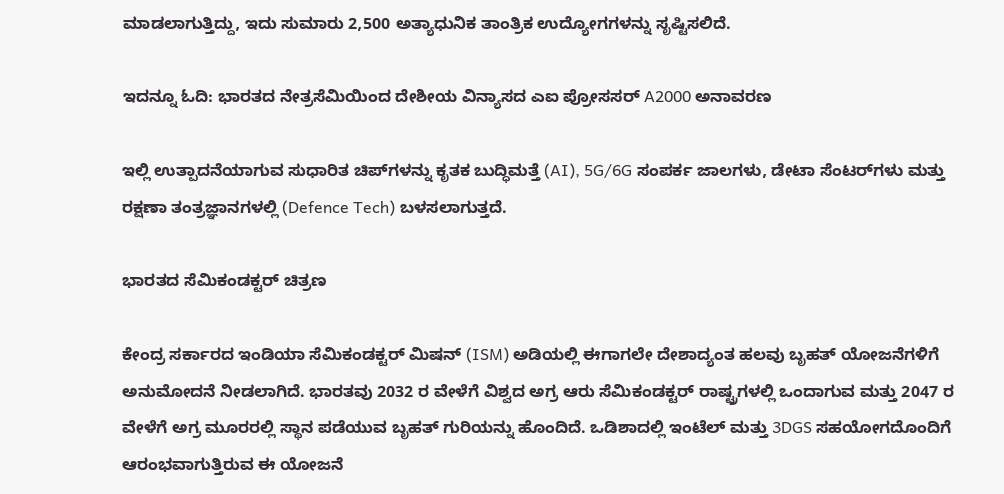ಮಾಡಲಾಗುತ್ತಿದ್ದು, ಇದು ಸುಮಾರು 2,500 ಅತ್ಯಾಧುನಿಕ ತಾಂತ್ರಿಕ ಉದ್ಯೋಗಗಳನ್ನು ಸೃಷ್ಟಿಸಲಿದೆ.

ಇದನ್ನೂ ಓದಿ: ಭಾರತದ ನೇತ್ರಸೆಮಿಯಿಂದ ದೇಶೀಯ ವಿನ್ಯಾಸದ ಎಐ ಪ್ರೋಸಸರ್ A2000 ಅನಾವರಣ

ಇಲ್ಲಿ ಉತ್ಪಾದನೆಯಾಗುವ ಸುಧಾರಿತ ಚಿಪ್‌ಗಳನ್ನು ಕೃತಕ ಬುದ್ಧಿಮತ್ತೆ (AI), 5G/6G ಸಂಪರ್ಕ ಜಾಲಗಳು, ಡೇಟಾ ಸೆಂಟರ್‌ಗಳು ಮತ್ತು ರಕ್ಷಣಾ ತಂತ್ರಜ್ಞಾನಗಳಲ್ಲಿ (Defence Tech) ಬಳಸಲಾಗುತ್ತದೆ.

ಭಾರತದ ಸೆಮಿಕಂಡಕ್ಟರ್ ಚಿತ್ರಣ

ಕೇಂದ್ರ ಸರ್ಕಾರದ ಇಂಡಿಯಾ ಸೆಮಿಕಂಡಕ್ಟರ್ ಮಿಷನ್ (ISM) ಅಡಿಯಲ್ಲಿ ಈಗಾಗಲೇ ದೇಶಾದ್ಯಂತ ಹಲವು ಬೃಹತ್ ಯೋಜನೆಗಳಿಗೆ ಅನುಮೋದನೆ ನೀಡಲಾಗಿದೆ. ಭಾರತವು 2032 ರ ವೇಳೆಗೆ ವಿಶ್ವದ ಅಗ್ರ ಆರು ಸೆಮಿಕಂಡಕ್ಟರ್ ರಾಷ್ಟ್ರಗಳಲ್ಲಿ ಒಂದಾಗುವ ಮತ್ತು 2047 ರ ವೇಳೆಗೆ ಅಗ್ರ ಮೂರರಲ್ಲಿ ಸ್ಥಾನ ಪಡೆಯುವ ಬೃಹತ್ ಗುರಿಯನ್ನು ಹೊಂದಿದೆ. ಒಡಿಶಾದಲ್ಲಿ ಇಂಟೆಲ್ ಮತ್ತು 3DGS ಸಹಯೋಗದೊಂದಿಗೆ ಆರಂಭವಾಗುತ್ತಿರುವ ಈ ಯೋಜನೆ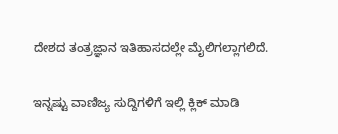ದೇಶದ ತಂತ್ರಜ್ಞಾನ ಇತಿಹಾಸದಲ್ಲೇ ಮೈಲಿಗಲ್ಲಾಗಲಿದೆ.

ಇನ್ನಷ್ಟು ವಾಣಿಜ್ಯ ಸುದ್ದಿಗಳಿಗೆ ಇಲ್ಲಿ ಕ್ಲಿಕ್ ಮಾಡಿ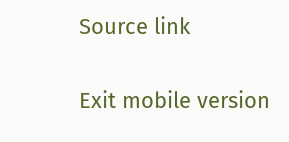Source link

Exit mobile version